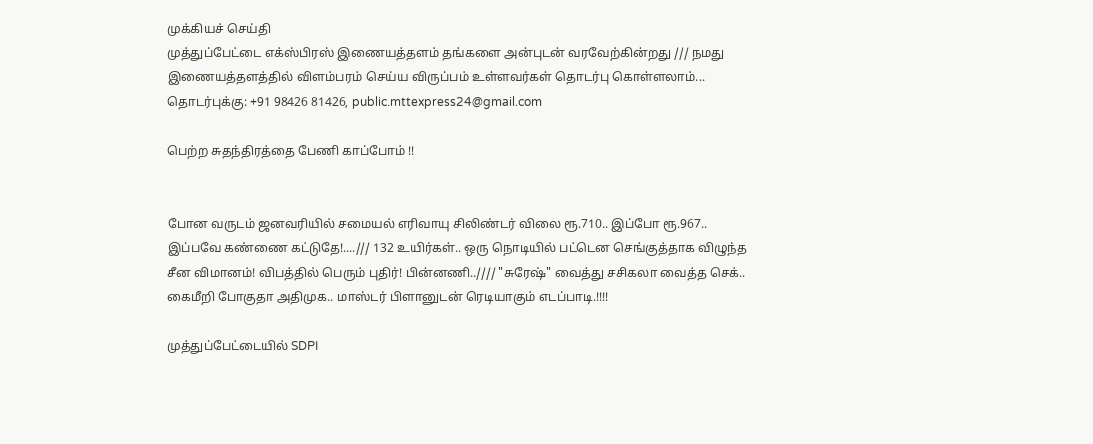முக்கியச் செய்தி
முத்துப்பேட்டை எக்ஸ்பிரஸ் இணையத்தளம் தங்களை அன்புடன் வரவேற்கின்றது /// நமது இணையத்தளத்தில் விளம்பரம் செய்ய விருப்பம் உள்ளவர்கள் தொடர்பு கொள்ளலாம்... தொடர்புக்கு: +91 98426 81426, public.mttexpress24@gmail.com

பெற்ற சுதந்திரத்தை பேணி காப்போம் !!


போன வருடம் ஜனவரியில் சமையல் எரிவாயு சிலிண்டர் விலை ரூ.710.. இப்போ ரூ.967.. இப்பவே கண்ணை கட்டுதே!..../// 132 உயிர்கள்.. ஒரு நொடியில் பட்டென செங்குத்தாக விழுந்த சீன விமானம்! விபத்தில் பெரும் புதிர்! பின்னணி..//// "சுரேஷ்" வைத்து சசிகலா வைத்த செக்.. கைமீறி போகுதா அதிமுக.. மாஸ்டர் பிளானுடன் ரெடியாகும் எடப்பாடி.!!!!

முத்துப்பேட்டையில் SDPI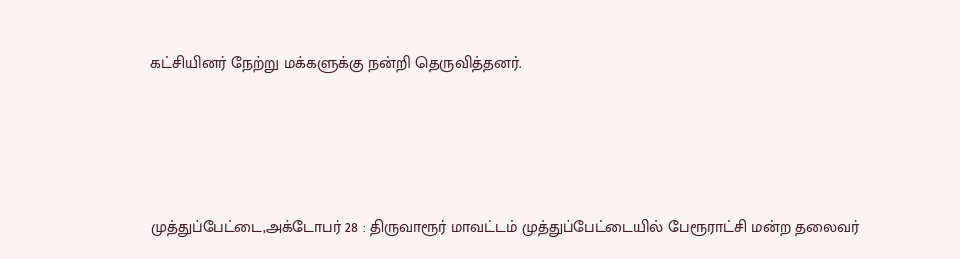கட்சியினர் நேற்று மக்களுக்கு நன்றி தெருவித்தனர்.





முத்துப்பேட்டை,அக்டோபர் 28 : திருவாரூர் மாவட்டம் முத்துப்பேட்டையில் பேரூராட்சி மன்ற தலைவர்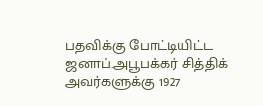பதவிக்கு போட்டியிட்ட ஜனாப்.அபூபக்கர் சித்திக் அவர்களுக்கு 1927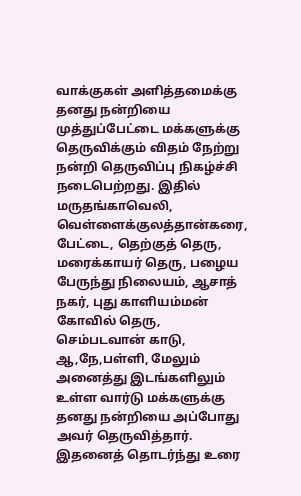வாக்குகள் அளித்தமைக்கு தனது நன்றியை முத்துப்பேட்டை மக்களுக்கு தெருவிக்கும் விதம் நேற்று நன்றி தெருவிப்பு நிகழ்ச்சி நடைபெற்றது. இதில் மருதங்காவெலி, வெள்ளைக்குலத்தான்கரை, பேட்டை, தெற்குத் தெரு, மரைக்காயர் தெரு, பழைய பேருந்து நிலையம், ஆசாத் நகர், புது காளியம்மன் கோவில் தெரு, செம்படவான் காடு, ஆ,நே,பள்ளி, மேலும் அனைத்து இடங்களிலும் உள்ள வார்டு மக்களுக்கு தனது நன்றியை அப்போது அவர் தெருவித்தார். இதனைத் தொடர்ந்து உரை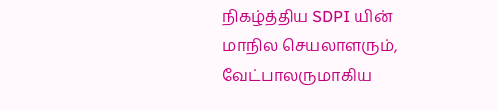நிகழ்த்திய SDPI யின் மாநில செயலாளரும், வேட்பாலருமாகிய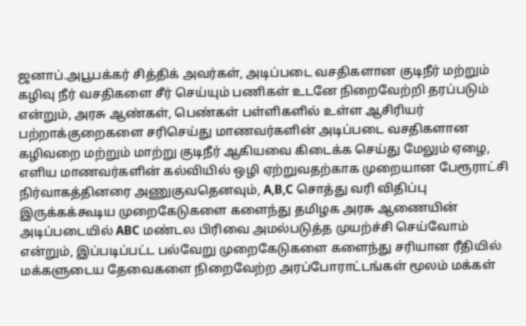ஜனாப்.அபூபக்கர் சித்திக் அவர்கள், அடிப்படை வசதிகளான குடிநீர் மற்றும் கழிவு நீர் வசதிகளை சீர் செய்யும் பணிகள் உடனே நிறைவேற்றி தரப்படும் என்றும், அரசு ஆண்கள், பெண்கள் பள்ளிகளில் உள்ள ஆசிரியர் பற்றாக்குறைகளை சரிசெய்து மாணவர்களின் அடிப்படை வசதிகளான கழிவறை மற்றும் மாற்று குடிநீர் ஆகியவை கிடைக்க செய்து மேலும் ஏழை, எளிய மாணவர்களின் கல்வியில் ஒழி ஏற்றுவதற்காக முறையான பேரூராட்சி நிர்வாகத்தினரை அணுகுவதெனவும், A,B,C சொத்து வரி விதிப்பு இருக்கக்கூடிய முறைகேடுகளை களைந்து தமிழக அரசு ஆணையின் அடிப்படையில் ABC மண்டல பிரிவை அமல்படுத்த முயற்ச்சி செய்வோம் என்றும், இப்படிப்பட்ட பல்வேறு முறைகேடுகளை களைந்து சரியான ரீதியில் மக்களுடைய தேவைகளை நிறைவேற்ற அரப்போராட்டங்கள் மூலம் மக்கள்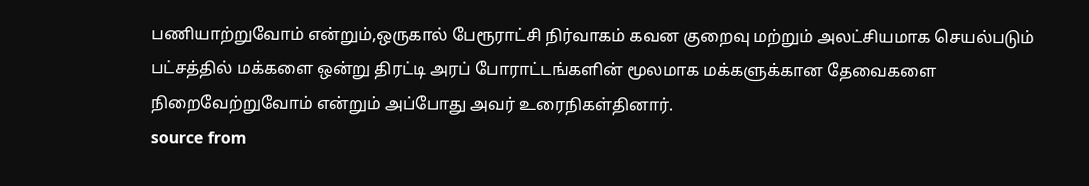பணியாற்றுவோம் என்றும்,ஒருகால் பேரூராட்சி நிர்வாகம் கவன குறைவு மற்றும் அலட்சியமாக செயல்படும் பட்சத்தில் மக்களை ஒன்று திரட்டி அரப் போராட்டங்களின் மூலமாக மக்களுக்கான தேவைகளை நிறைவேற்றுவோம் என்றும் அப்போது அவர் உரைநிகள்தினார்.
source from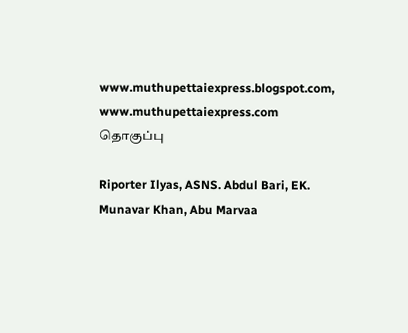www.muthupettaiexpress.blogspot.com, www.muthupettaiexpress.com
தொகுப்பு

Riporter Ilyas, ASNS. Abdul Bari, EK. Munavar Khan, Abu Marvaa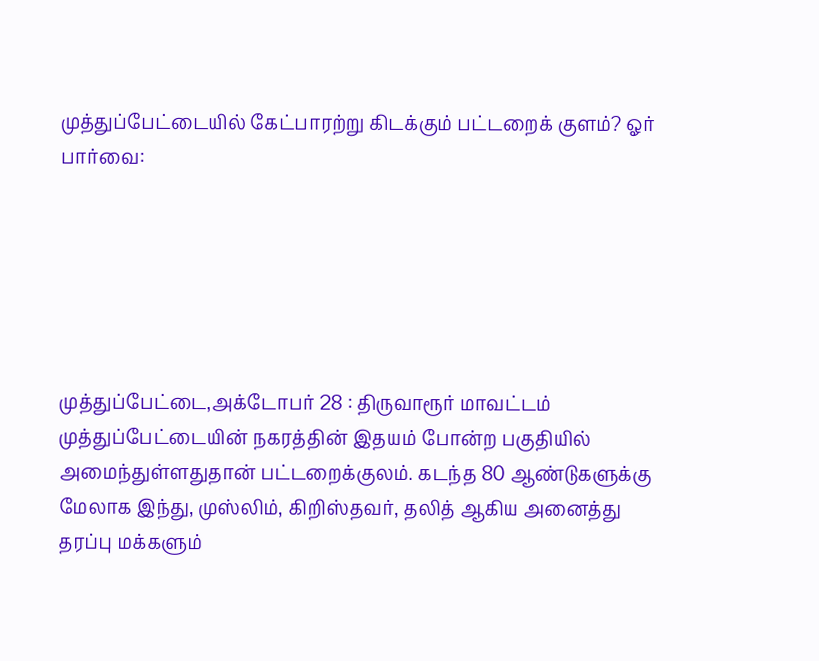முத்துப்பேட்டையில் கேட்பாரற்று கிடக்கும் பட்டறைக் குளம்? ஓர் பார்வை:






முத்துப்பேட்டை,அக்டோபர் 28 : திருவாரூர் மாவட்டம் முத்துப்பேட்டையின் நகரத்தின் இதயம் போன்ற பகுதியில் அமைந்துள்ளதுதான் பட்டறைக்குலம். கடந்த 80 ஆண்டுகளுக்கு மேலாக இந்து, முஸ்லிம், கிறிஸ்தவர், தலித் ஆகிய அனைத்து தரப்பு மக்களும்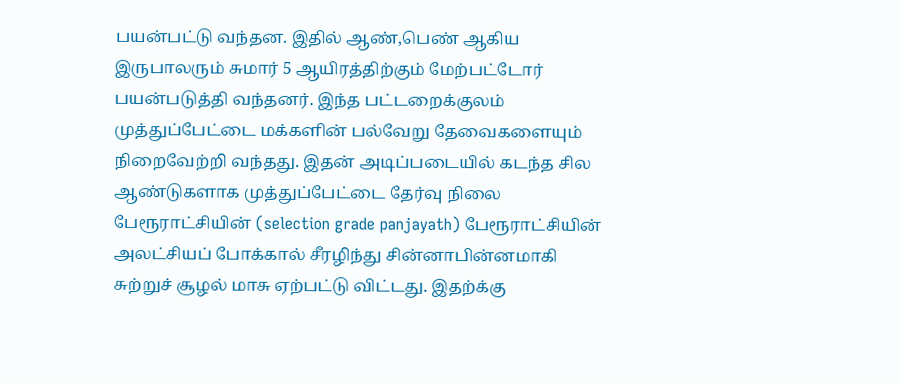பயன்பட்டு வந்தன. இதில் ஆண்,பெண் ஆகிய இருபாலரும் சுமார் 5 ஆயிரத்திற்கும் மேற்பட்டோர் பயன்படுத்தி வந்தனர். இந்த பட்டறைக்குலம் முத்துப்பேட்டை மக்களின் பல்வேறு தேவைகளையும் நிறைவேற்றி வந்தது. இதன் அடிப்படையில் கடந்த சில ஆண்டுகளாக முத்துப்பேட்டை தேர்வு நிலை பேரூராட்சியின் (selection grade panjayath) பேரூராட்சியின் அலட்சியப் போக்கால் சீரழிந்து சின்னாபின்னமாகி சுற்றுச் சூழல் மாசு ஏற்பட்டு விட்டது. இதற்க்கு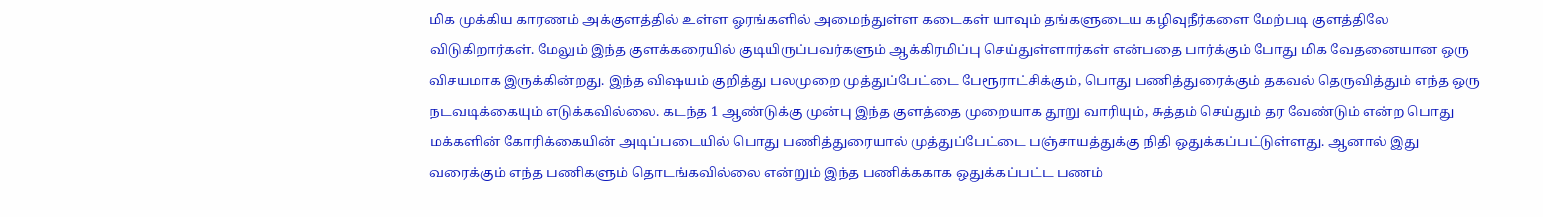மிக முக்கிய காரணம் அக்குளத்தில் உள்ள ஓரங்களில் அமைந்துள்ள கடைகள் யாவும் தங்களுடைய கழிவுநீர்களை மேற்படி குளத்திலே விடுகிறார்கள். மேலும் இந்த குளக்கரையில் குடியிருப்பவர்களும் ஆக்கிரமிப்பு செய்துள்ளார்கள் என்பதை பார்க்கும் போது மிக வேதனையான ஒரு விசயமாக இருக்கின்றது. இந்த விஷயம் குறித்து பலமுறை முத்துப்பேட்டை பேரூராட்சிக்கும், பொது பணித்துரைக்கும் தகவல் தெருவித்தும் எந்த ஒரு நடவடிக்கையும் எடுக்கவில்லை. கடந்த 1 ஆண்டுக்கு முன்பு இந்த குளத்தை முறையாக தூறு வாரியும், சுத்தம் செய்தும் தர வேண்டும் என்ற பொது மக்களின் கோரிக்கையின் அடிப்படையில் பொது பணித்துரையால் முத்துப்பேட்டை பஞ்சாயத்துக்கு நிதி ஒதுக்கப்பட்டுள்ளது. ஆனால் இது வரைக்கும் எந்த பணிகளும் தொடங்கவில்லை என்றும் இந்த பணிக்ககாக ஒதுக்கப்பட்ட பணம்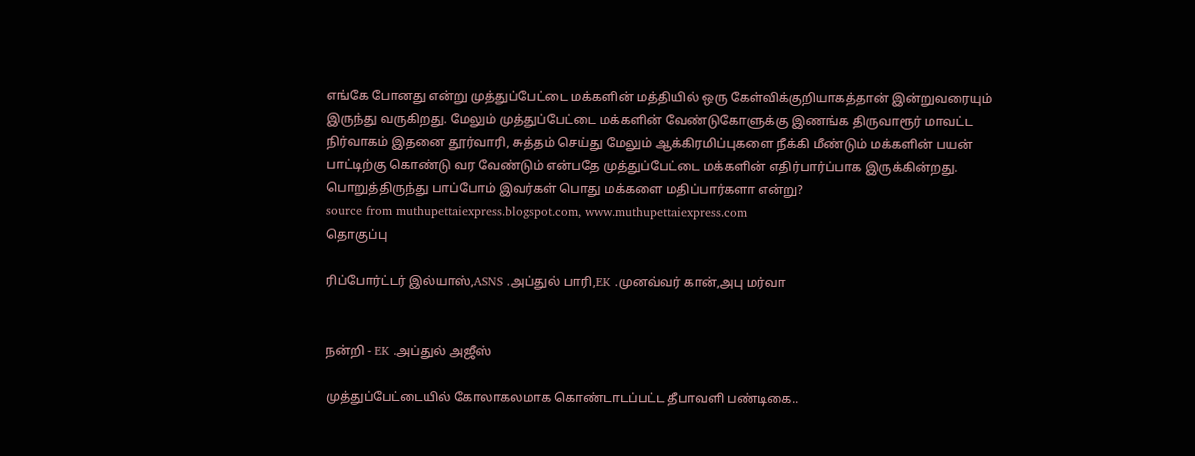எங்கே போனது என்று முத்துப்பேட்டை மக்களின் மத்தியில் ஒரு கேள்விக்குறியாகத்தான் இன்றுவரையும் இருந்து வருகிறது. மேலும் முத்துப்பேட்டை மக்களின் வேண்டுகோளுக்கு இணங்க திருவாரூர் மாவட்ட நிர்வாகம் இதனை தூர்வாரி, சுத்தம் செய்து மேலும் ஆக்கிரமிப்புகளை நீக்கி மீண்டும் மக்களின் பயன் பாட்டிற்கு கொண்டு வர வேண்டும் என்பதே முத்துப்பேட்டை மக்களின் எதிர்பார்ப்பாக இருக்கின்றது. பொறுத்திருந்து பாப்போம் இவர்கள் பொது மக்களை மதிப்பார்களா என்று?
source from muthupettaiexpress.blogspot.com, www.muthupettaiexpress.com
தொகுப்பு

ரிப்போர்ட்டர் இல்யாஸ்,ASNS .அப்துல் பாரி,EK .முனவ்வர் கான்,அபு மர்வா


நன்றி - EK .அப்துல் அஜீஸ்

முத்துப்பேட்டையில் கோலாகலமாக கொண்டாடப்பட்ட தீபாவளி பண்டிகை..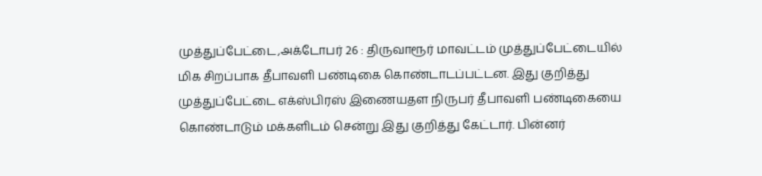முத்துப்பேட்டை,அக்டோபர் 26 : திருவாரூர் மாவட்டம் முத்துப்பேட்டையில் மிக சிறப்பாக தீபாவளி பண்டிகை கொண்டாடப்பட்டன. இது குறித்து முத்துப்பேட்டை எக்ஸ்பிரஸ் இணையதள நிருபர் தீபாவளி பண்டிகையை கொண்டாடும் மக்களிடம் சென்று இது குறித்து கேட்டார். பின்னர்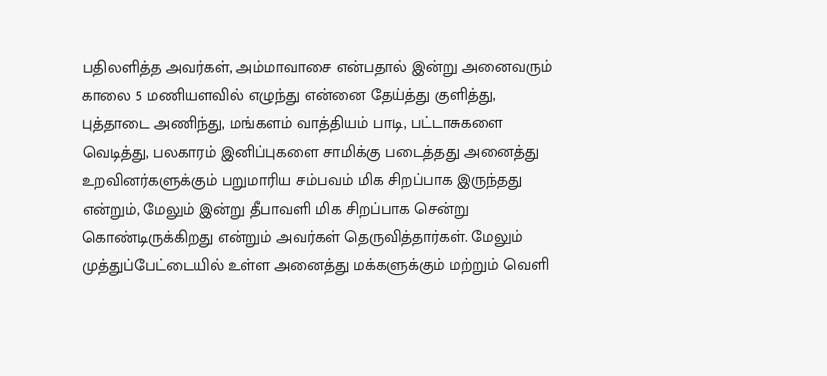பதிலளித்த அவர்கள், அம்மாவாசை என்பதால் இன்று அனைவரும் காலை 5 மணியளவில் எழுந்து என்னை தேய்த்து குளித்து, புத்தாடை அணிந்து, மங்களம் வாத்தியம் பாடி, பட்டாசுகளை வெடித்து, பலகாரம் இனிப்புகளை சாமிக்கு படைத்தது அனைத்து உறவினர்களுக்கும் பறுமாரிய சம்பவம் மிக சிறப்பாக இருந்தது என்றும், மேலும் இன்று தீபாவளி மிக சிறப்பாக சென்று கொண்டிருக்கிறது என்றும் அவர்கள் தெருவித்தார்கள். மேலும் முத்துப்பேட்டையில் உள்ள அனைத்து மக்களுக்கும் மற்றும் வெளி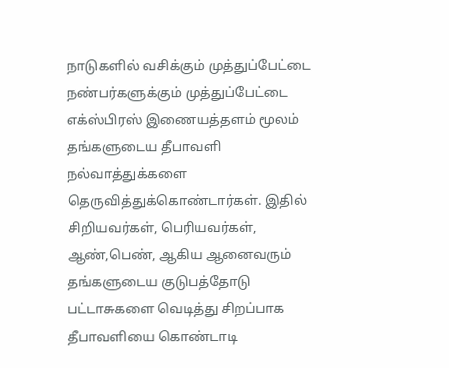நாடுகளில் வசிக்கும் முத்துப்பேட்டை நண்பர்களுக்கும் முத்துப்பேட்டை எக்ஸ்பிரஸ் இணையத்தளம் மூலம் தங்களுடைய தீபாவளி நல்வாத்துக்களை தெருவித்துக்கொண்டார்கள். இதில் சிறியவர்கள், பெரியவர்கள், ஆண்,பெண், ஆகிய ஆனைவரும் தங்களுடைய குடுபத்தோடு பட்டாசுகளை வெடித்து சிறப்பாக தீபாவளியை கொண்டாடி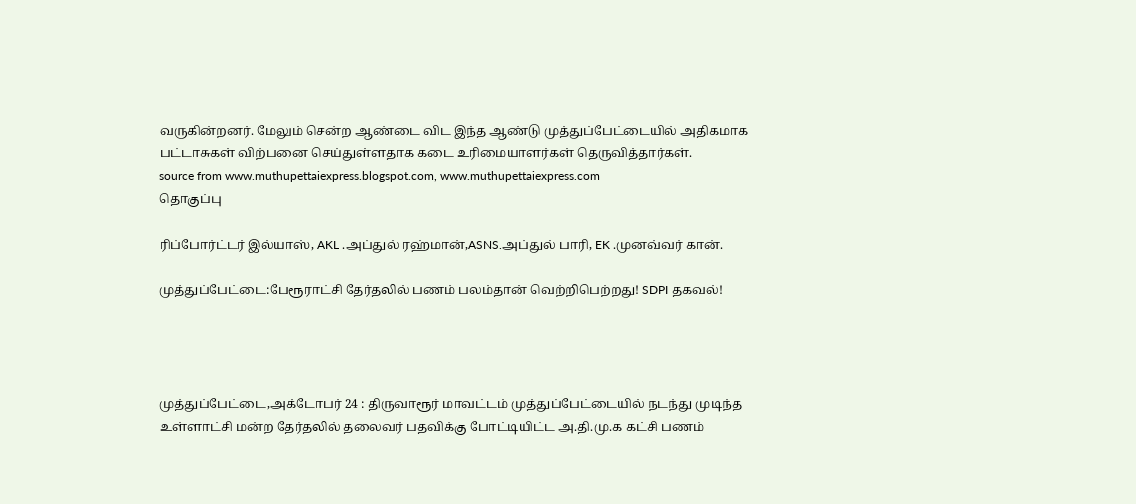வருகின்றனர். மேலும் சென்ற ஆண்டை விட இந்த ஆண்டு முத்துப்பேட்டையில் அதிகமாக பட்டாசுகள் விற்பனை செய்துள்ளதாக கடை உரிமையாளர்கள் தெருவித்தார்கள்.
source from www.muthupettaiexpress.blogspot.com, www.muthupettaiexpress.com
தொகுப்பு

ரிப்போர்ட்டர் இல்யாஸ், AKL .அப்துல் ரஹ்மான்,ASNS.அப்துல் பாரி, EK .முனவ்வர் கான்.

முத்துப்பேட்டை:பேரூராட்சி தேர்தலில் பணம் பலம்தான் வெற்றிபெற்றது! SDPI தகவல்!




முத்துப்பேட்டை,அக்டோபர் 24 : திருவாரூர் மாவட்டம் முத்துப்பேட்டையில் நடந்து முடிந்த உள்ளாட்சி மன்ற தேர்தலில் தலைவர் பதவிக்கு போட்டியிட்ட அ.தி.மு.க கட்சி பணம்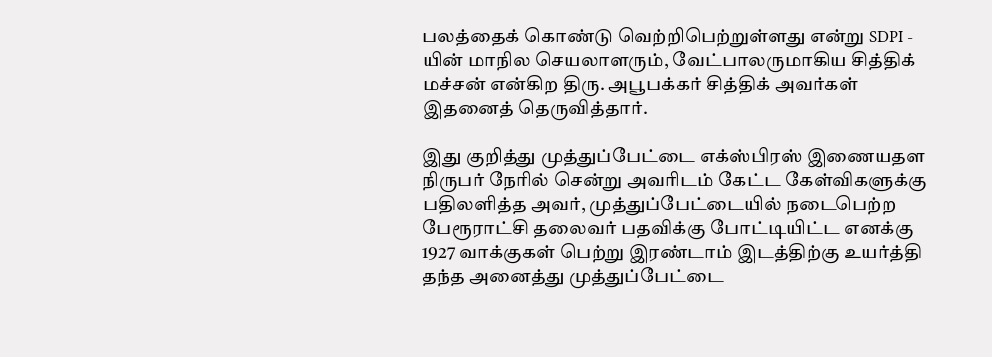பலத்தைக் கொண்டு வெற்றிபெற்றுள்ளது என்று SDPI - யின் மாநில செயலாளரும், வேட்பாலருமாகிய சித்திக் மச்சன் என்கிற திரு. அபூபக்கர் சித்திக் அவர்கள் இதனைத் தெருவித்தார்.

இது குறித்து முத்துப்பேட்டை எக்ஸ்பிரஸ் இணையதள நிருபர் நேரில் சென்று அவரிடம் கேட்ட கேள்விகளுக்கு பதிலளித்த அவர், முத்துப்பேட்டையில் நடைபெற்ற பேரூராட்சி தலைவர் பதவிக்கு போட்டியிட்ட எனக்கு 1927 வாக்குகள் பெற்று இரண்டாம் இடத்திற்கு உயர்த்தி தந்த அனைத்து முத்துப்பேட்டை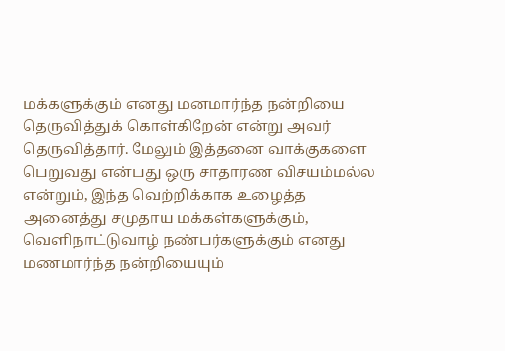மக்களுக்கும் எனது மனமார்ந்த நன்றியை தெருவித்துக் கொள்கிறேன் என்று அவர் தெருவித்தார். மேலும் இத்தனை வாக்குகளை பெறுவது என்பது ஒரு சாதாரண விசயம்மல்ல என்றும், இந்த வெற்றிக்காக உழைத்த அனைத்து சமுதாய மக்கள்களுக்கும், வெளிநாட்டுவாழ் நண்பர்களுக்கும் எனது மணமார்ந்த நன்றியையும்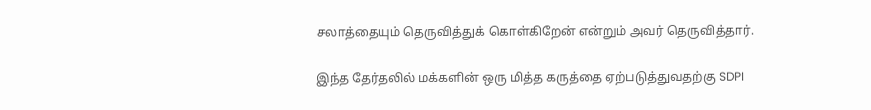சலாத்தையும் தெருவித்துக் கொள்கிறேன் என்றும் அவர் தெருவித்தார்.

இந்த தேர்தலில் மக்களின் ஒரு மித்த கருத்தை ஏற்படுத்துவதற்கு SDPI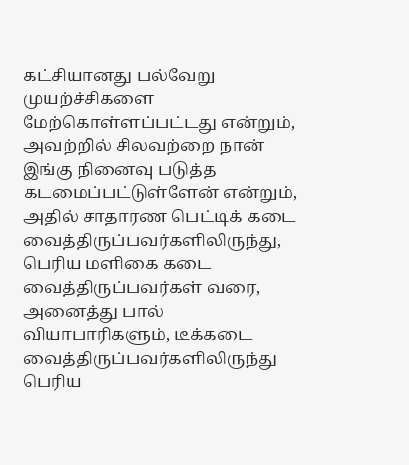கட்சியானது பல்வேறு முயற்ச்சிகளை மேற்கொள்ளப்பட்டது என்றும், அவற்றில் சிலவற்றை நான் இங்கு நினைவு படுத்த கடமைப்பட்டுள்ளேன் என்றும், அதில் சாதாரண பெட்டிக் கடை வைத்திருப்பவர்களிலிருந்து, பெரிய மளிகை கடை வைத்திருப்பவர்கள் வரை, அனைத்து பால் வியாபாரிகளும், டீக்கடை வைத்திருப்பவர்களிலிருந்து பெரிய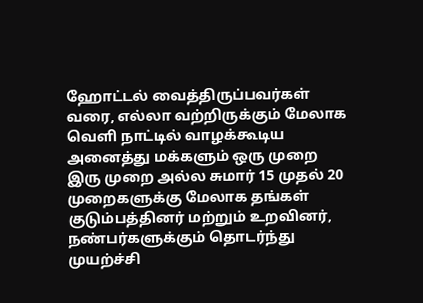ஹோட்டல் வைத்திருப்பவர்கள் வரை, எல்லா வற்றிருக்கும் மேலாக வெளி நாட்டில் வாழக்கூடிய அனைத்து மக்களும் ஒரு முறை இரு முறை அல்ல சுமார் 15 முதல் 20 முறைகளுக்கு மேலாக தங்கள் குடும்பத்தினர் மற்றும் உறவினர், நண்பர்களுக்கும் தொடர்ந்து முயற்ச்சி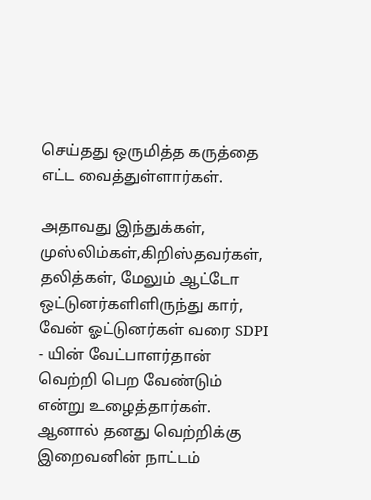செய்தது ஒருமித்த கருத்தை எட்ட வைத்துள்ளார்கள்.

அதாவது இந்துக்கள், முஸ்லிம்கள்,கிறிஸ்தவர்கள், தலித்கள், மேலும் ஆட்டோ ஒட்டுனர்களிளிருந்து கார், வேன் ஓட்டுனர்கள் வரை SDPI - யின் வேட்பாளர்தான் வெற்றி பெற வேண்டும் என்று உழைத்தார்கள். ஆனால் தனது வெற்றிக்கு இறைவனின் நாட்டம்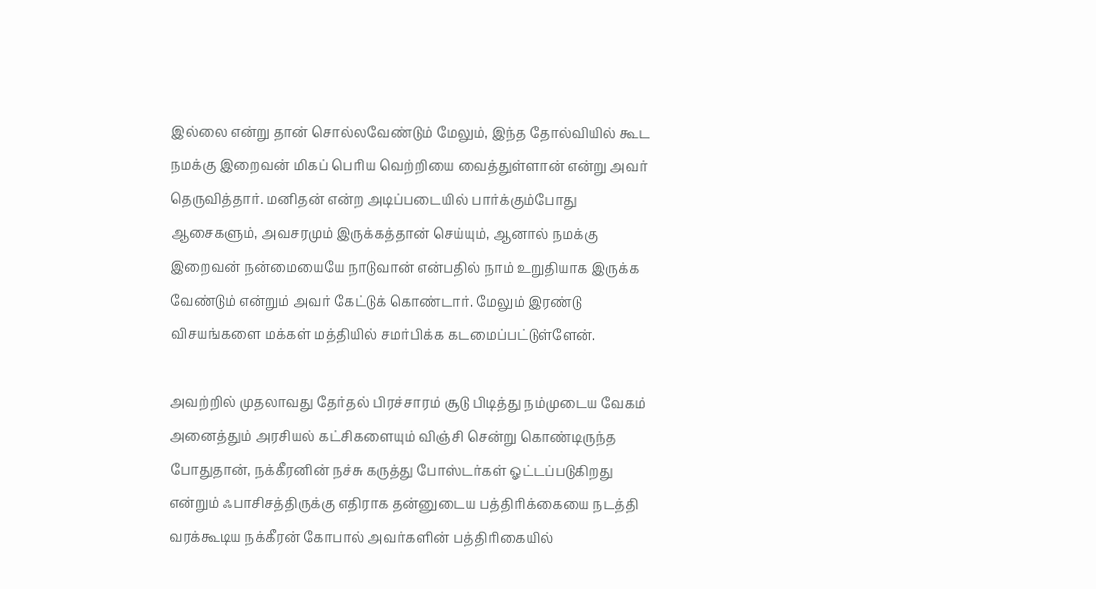இல்லை என்று தான் சொல்லவேண்டும் மேலும், இந்த தோல்வியில் கூட நமக்கு இறைவன் மிகப் பெரிய வெற்றியை வைத்துள்ளான் என்று அவர் தெருவித்தார். மனிதன் என்ற அடிப்படையில் பார்க்கும்போது ஆசைகளும், அவசரமும் இருக்கத்தான் செய்யும், ஆனால் நமக்கு இறைவன் நன்மையையே நாடுவான் என்பதில் நாம் உறுதியாக இருக்க வேண்டும் என்றும் அவர் கேட்டுக் கொண்டார். மேலும் இரண்டு விசயங்களை மக்கள் மத்தியில் சமர்பிக்க கடமைப்பட்டுள்ளேன்.

அவற்றில் முதலாவது தேர்தல் பிரச்சாரம் சூடு பிடித்து நம்முடைய வேகம் அனைத்தும் அரசியல் கட்சிகளையும் விஞ்சி சென்று கொண்டிருந்த போதுதான், நக்கீரனின் நச்சு கருத்து போஸ்டர்கள் ஓட்டப்படுகிறது என்றும் ஃபாசிசத்திருக்கு எதிராக தன்னுடைய பத்திரிக்கையை நடத்தி வரக்கூடிய நக்கீரன் கோபால் அவர்களின் பத்திரிகையில்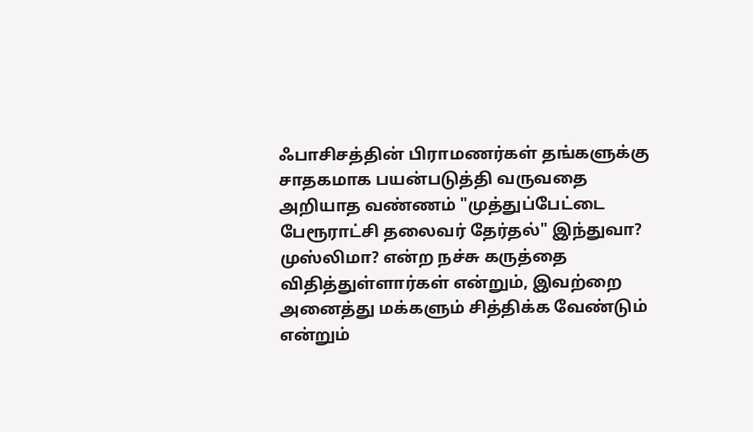ஃபாசிசத்தின் பிராமணர்கள் தங்களுக்கு சாதகமாக பயன்படுத்தி வருவதை அறியாத வண்ணம் "முத்துப்பேட்டை பேரூராட்சி தலைவர் தேர்தல்" இந்துவா? முஸ்லிமா? என்ற நச்சு கருத்தை விதித்துள்ளார்கள் என்றும், இவற்றை அனைத்து மக்களும் சித்திக்க வேண்டும் என்றும்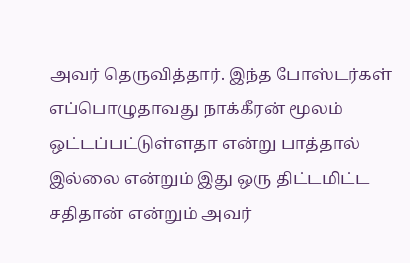அவர் தெருவித்தார். இந்த போஸ்டர்கள் எப்பொழுதாவது நாக்கீரன் மூலம் ஒட்டப்பட்டுள்ளதா என்று பாத்தால் இல்லை என்றும் இது ஒரு திட்டமிட்ட சதிதான் என்றும் அவர்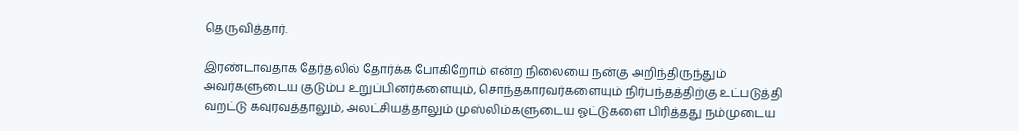தெருவித்தார்.

இரண்டாவதாக தேர்தலில் தோர்க்க போகிறோம் என்ற நிலையை நன்கு அறிந்திருந்தும் அவர்களுடைய குடும்ப உறுப்பினர்களையும், சொந்தகாரவர்களையும் நிர்பந்தத்திற்கு உட்படுத்தி வறட்டு கவுரவத்தாலும், அலட்சியத்தாலும் முஸ்லிம்களுடைய ஓட்டுகளை பிரித்தது நம்முடைய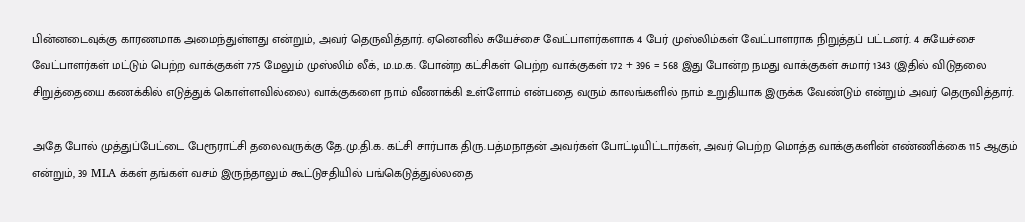பின்னடைவுக்கு காரணமாக அமைந்துள்ளது என்றும், அவர் தெருவித்தார். ஏனெனில் சுயேச்சை வேட்பாளர்களாக 4 பேர் முஸ்லிம்கள் வேட்பாளராக நிறுத்தப் பட்டனர். 4 சுயேச்சை வேட்பாளர்கள் மட்டும் பெற்ற வாக்குகள் 775 மேலும் முஸ்லிம் லீக், ம.ம.க. போன்ற கட்சிகள் பெற்ற வாக்குகள் 172 + 396 = 568 இது போன்ற நமது வாக்குகள் சுமார் 1343 (இதில் விடுதலை சிறுத்தையை கணக்கில் எடுத்துக் கொள்ளவில்லை) வாக்குகளை நாம் வீணாக்கி உள்ளோம் என்பதை வரும் காலங்களில் நாம் உறுதியாக இருக்க வேண்டும் என்றும் அவர் தெருவித்தார்.

அதே போல் முத்துப்பேட்டை பேரூராட்சி தலைவருக்கு தே.மு.தி.க. கட்சி சார்பாக திரு.பத்மநாதன் அவர்கள் போட்டியிட்டார்கள், அவர் பெற்ற மொத்த வாக்குகளின் எண்ணிக்கை 115 ஆகும் என்றும், 39 MLA க்கள் தங்கள் வசம் இருந்தாலும் கூட்டுசதியில் பங்கெடுத்துல்லதை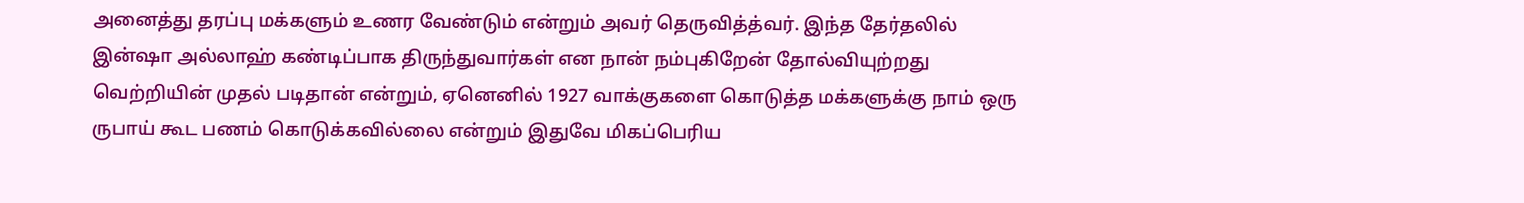அனைத்து தரப்பு மக்களும் உணர வேண்டும் என்றும் அவர் தெருவித்த்வர். இந்த தேர்தலில் இன்ஷா அல்லாஹ் கண்டிப்பாக திருந்துவார்கள் என நான் நம்புகிறேன் தோல்வியுற்றது வெற்றியின் முதல் படிதான் என்றும், ஏனெனில் 1927 வாக்குகளை கொடுத்த மக்களுக்கு நாம் ஒரு ருபாய் கூட பணம் கொடுக்கவில்லை என்றும் இதுவே மிகப்பெரிய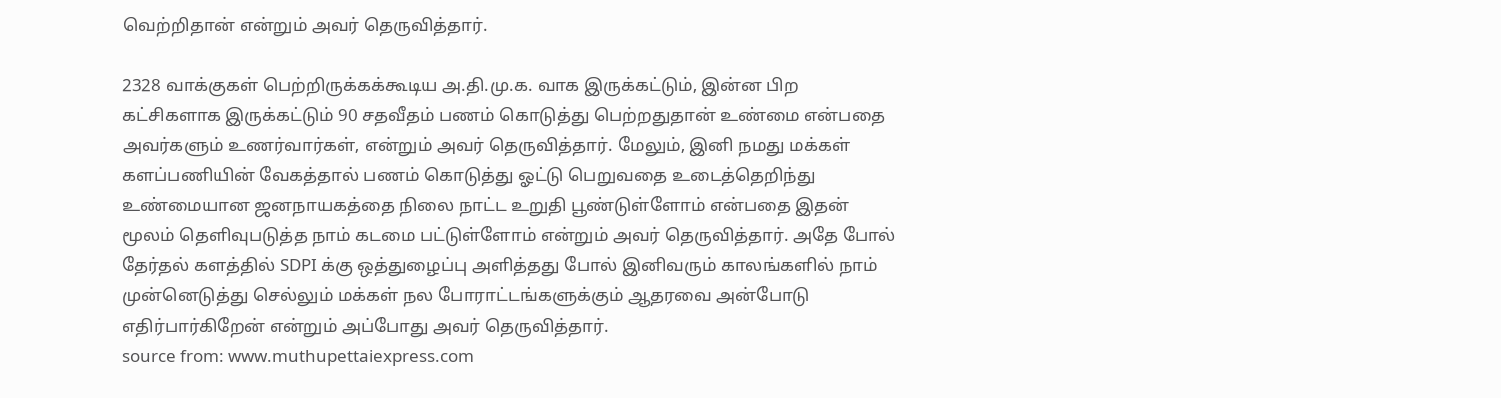வெற்றிதான் என்றும் அவர் தெருவித்தார்.

2328 வாக்குகள் பெற்றிருக்கக்கூடிய அ.தி.மு.க. வாக இருக்கட்டும், இன்ன பிற கட்சிகளாக இருக்கட்டும் 90 சதவீதம் பணம் கொடுத்து பெற்றதுதான் உண்மை என்பதை அவர்களும் உணர்வார்கள், என்றும் அவர் தெருவித்தார். மேலும், இனி நமது மக்கள் களப்பணியின் வேகத்தால் பணம் கொடுத்து ஓட்டு பெறுவதை உடைத்தெறிந்து உண்மையான ஜனநாயகத்தை நிலை நாட்ட உறுதி பூண்டுள்ளோம் என்பதை இதன் மூலம் தெளிவுபடுத்த நாம் கடமை பட்டுள்ளோம் என்றும் அவர் தெருவித்தார். அதே போல் தேர்தல் களத்தில் SDPI க்கு ஒத்துழைப்பு அளித்தது போல் இனிவரும் காலங்களில் நாம் முன்னெடுத்து செல்லும் மக்கள் நல போராட்டங்களுக்கும் ஆதரவை அன்போடு எதிர்பார்கிறேன் என்றும் அப்போது அவர் தெருவித்தார்.
source from: www.muthupettaiexpress.com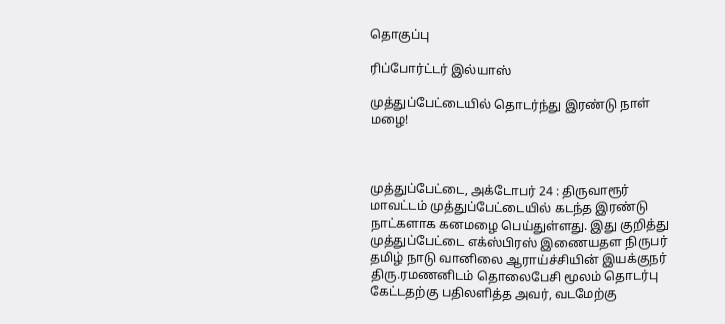தொகுப்பு

ரிப்போர்ட்டர் இல்யாஸ்

முத்துப்பேட்டையில் தொடர்ந்து இரண்டு நாள் மழை!



முத்துப்பேட்டை, அக்டோபர் 24 : திருவாரூர் மாவட்டம் முத்துப்பேட்டையில் கடந்த இரண்டு நாட்களாக கனமழை பெய்துள்ளது. இது குறித்து முத்துப்பேட்டை எக்ஸ்பிரஸ் இணையதள நிருபர் தமிழ் நாடு வானிலை ஆராய்ச்சியின் இயக்குநர் திரு.ரமணனிடம் தொலைபேசி மூலம் தொடர்பு கேட்டதற்கு பதிலளித்த அவர், வடமேற்கு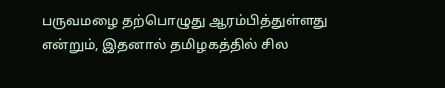பருவமழை தற்பொழுது ஆரம்பித்துள்ளது என்றும், இதனால் தமிழகத்தில் சில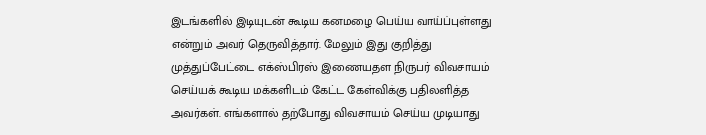இடங்களில் இடியுடன் கூடிய கனமழை பெய்ய வாய்ப்புள்ளது என்றும் அவர் தெருவித்தார். மேலும் இது குறித்து முத்துப்பேட்டை எக்ஸ்பிரஸ் இணையதள நிருபர் விவசாயம் செய்யக் கூடிய மக்களிடம் கேட்ட கேள்விக்கு பதிலளித்த அவர்கள். எங்களால் தற்போது விவசாயம் செய்ய முடியாது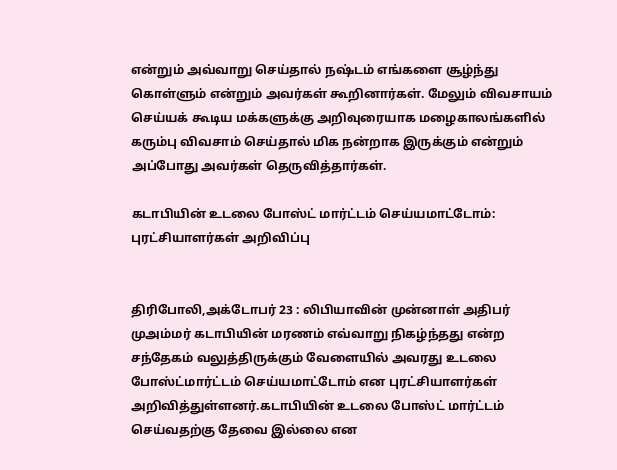என்றும் அவ்வாறு செய்தால் நஷ்டம் எங்களை சூழ்ந்து கொள்ளும் என்றும் அவர்கள் கூறினார்கள். மேலும் விவசாயம் செய்யக் கூடிய மக்களுக்கு அறிவுரையாக மழைகாலங்களில் கரும்பு விவசாம் செய்தால் மிக நன்றாக இருக்கும் என்றும் அப்போது அவர்கள் தெருவித்தார்கள்.

கடாபியின் உடலை போஸ்ட் மார்ட்டம் செய்யமாட்டோம்: புரட்சியாளர்கள் அறிவிப்பு


திரிபோலி,அக்டோபர் 23 : லிபியாவின் முன்னாள் அதிபர் முஅம்மர் கடாபியின் மரணம் எவ்வாறு நிகழ்ந்தது என்ற சந்தேகம் வலுத்திருக்கும் வேளையில் அவரது உடலை போஸ்ட்மார்ட்டம் செய்யமாட்டோம் என புரட்சியாளர்கள் அறிவித்துள்ளனர்.கடாபியின் உடலை போஸ்ட் மார்ட்டம் செய்வதற்கு தேவை இல்லை என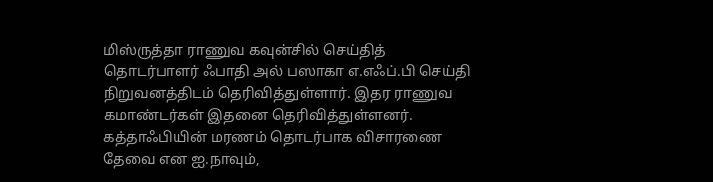மிஸ்ருத்தா ராணுவ கவுன்சில் செய்தித் தொடர்பாளர் ஃபாதி அல் பஸாகா எ.எஃப்.பி செய்தி நிறுவனத்திடம் தெரிவித்துள்ளார். இதர ராணுவ கமாண்டர்கள் இதனை தெரிவித்துள்ளனர். கத்தாஃபியின் மரணம் தொடர்பாக விசாரணை தேவை என ஐ.நாவும்,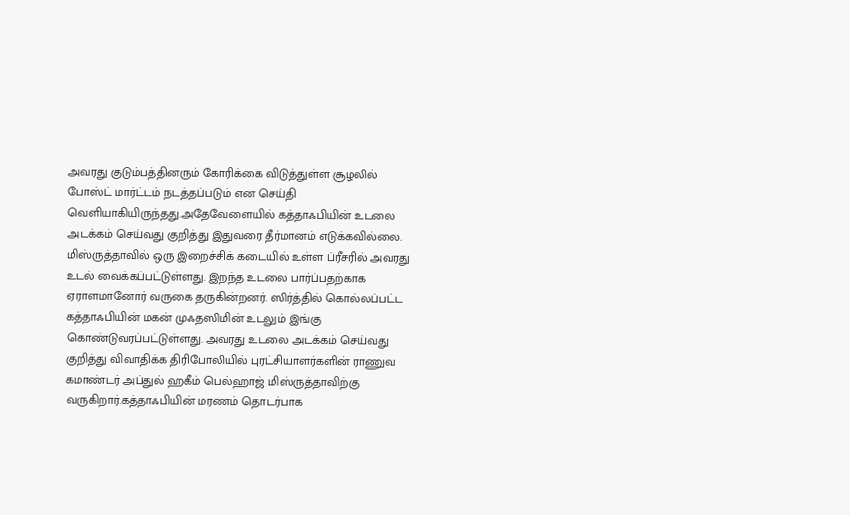அவரது குடும்பத்தினரும் கோரிக்கை விடுத்துள்ள சூழலில் போஸ்ட் மார்ட்டம் நடத்தப்படும் என செய்தி வெளியாகியிருந்தது.அதேவேளையில் கத்தாஃபியின் உடலை அடக்கம் செய்வது குறித்து இதுவரை தீர்மானம் எடுக்கவில்லை. மிஸ்ருத்தாவில் ஒரு இறைச்சிக் கடையில் உள்ள ப்ரீசரில் அவரது உடல் வைக்கப்பட்டுள்ளது. இறந்த உடலை பார்ப்பதற்காக ஏராளமானோர் வருகை தருகின்றனர். ஸிர்த்தில் கொல்லப்பட்ட கத்தாஃபியின் மகன் முஃதஸிமின் உடலும் இங்கு கொண்டுவரப்பட்டுள்ளது. அவரது உடலை அடக்கம் செய்வது குறித்து விவாதிக்க திரிபோலியில் புரட்சியாளர்களின் ராணுவ கமாண்டர் அப்துல் ஹகீம் பெல்ஹாஜ் மிஸ்ருத்தாவிற்கு வருகிறார்.கத்தாஃபியின் மரணம் தொடர்பாக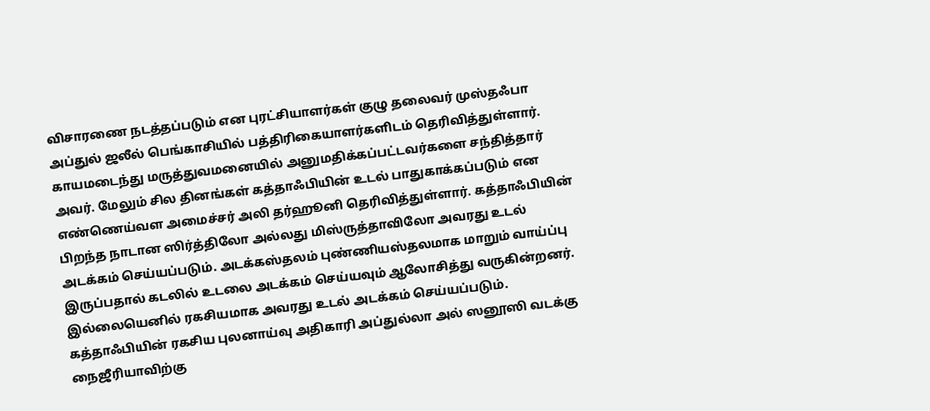விசாரணை நடத்தப்படும் என புரட்சியாளர்கள் குழு தலைவர் முஸ்தஃபா அப்துல் ஜலீல் பெங்காசியில் பத்திரிகையாளர்களிடம் தெரிவித்துள்ளார். காயமடைந்து மருத்துவமனையில் அனுமதிக்கப்பட்டவர்களை சந்தித்தார் அவர். மேலும் சில தினங்கள் கத்தாஃபியின் உடல் பாதுகாக்கப்படும் என எண்ணெய்வள அமைச்சர் அலி தர்ஹூனி தெரிவித்துள்ளார். கத்தாஃபியின் பிறந்த நாடான ஸிர்த்திலோ அல்லது மிஸ்ருத்தாவிலோ அவரது உடல் அடக்கம் செய்யப்படும். அடக்கஸ்தலம் புண்ணியஸ்தலமாக மாறும் வாய்ப்பு இருப்பதால் கடலில் உடலை அடக்கம் செய்யவும் ஆலோசித்து வருகின்றனர். இல்லையெனில் ரகசியமாக அவரது உடல் அடக்கம் செய்யப்படும். கத்தாஃபியின் ரகசிய புலனாய்வு அதிகாரி அப்துல்லா அல் ஸனூஸி வடக்கு நைஜீரியாவிற்கு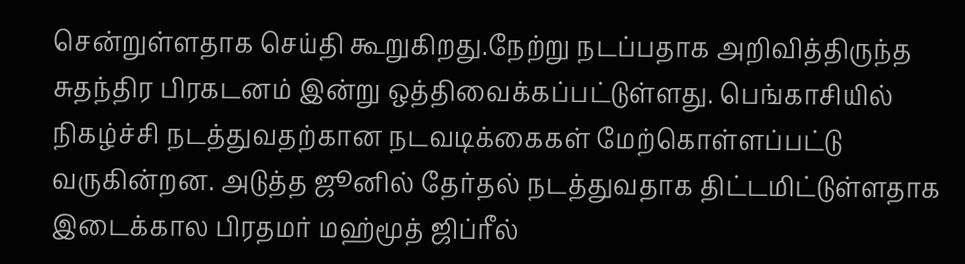சென்றுள்ளதாக செய்தி கூறுகிறது.நேற்று நடப்பதாக அறிவித்திருந்த சுதந்திர பிரகடனம் இன்று ஒத்திவைக்கப்பட்டுள்ளது. பெங்காசியில் நிகழ்ச்சி நடத்துவதற்கான நடவடிக்கைகள் மேற்கொள்ளப்பட்டு வருகின்றன. அடுத்த ஜூனில் தேர்தல் நடத்துவதாக திட்டமிட்டுள்ளதாக இடைக்கால பிரதமர் மஹ்மூத் ஜிப்ரீல்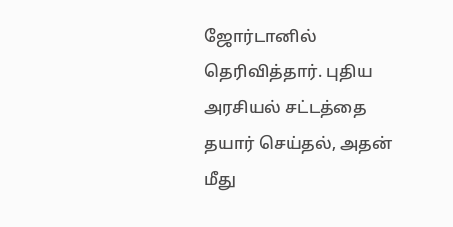ஜோர்டானில் தெரிவித்தார். புதிய அரசியல் சட்டத்தை தயார் செய்தல், அதன் மீது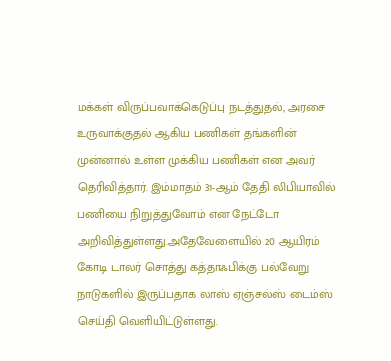மக்கள் விருப்பவாக்கெடுப்பு நடத்துதல், அரசை உருவாக்குதல் ஆகிய பணிகள் தங்களின் முன்னால் உள்ள முக்கிய பணிகள் என அவர் தெரிவித்தார். இம்மாதம் 31-ஆம் தேதி லிபியாவில் பணியை நிறுத்துவோம் என நேட்டோ அறிவித்துள்ளது.அதேவேளையில் 20 ஆயிரம் கோடி டாலர் சொத்து கத்தாஃபிக்கு பல்வேறு நாடுகளில் இருப்பதாக லாஸ் ஏஞ்சல்ஸ் டைம்ஸ் செய்தி வெளியிட்டுள்ளது.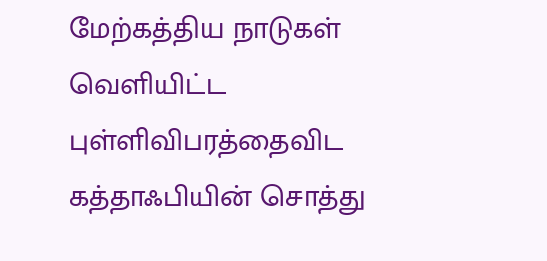மேற்கத்திய நாடுகள் வெளியிட்ட புள்ளிவிபரத்தைவிட கத்தாஃபியின் சொத்து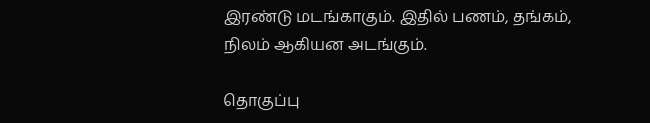இரண்டு மடங்காகும். இதில் பணம், தங்கம், நிலம் ஆகியன அடங்கும்.

தொகுப்பு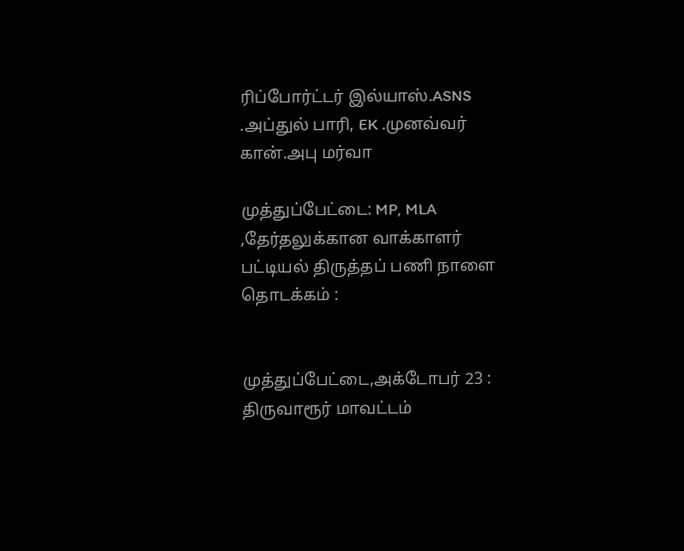ரிப்போர்ட்டர் இல்யாஸ்.ASNS .அப்துல் பாரி, EK .முனவ்வர் கான்.அபு மர்வா

முத்துப்பேட்டை: MP, MLA ,தேர்தலுக்கான வாக்காளர் பட்டியல் திருத்தப் பணி நாளை தொடக்கம் :


முத்துப்பேட்டை,அக்டோபர் 23 : திருவாரூர் மாவட்டம்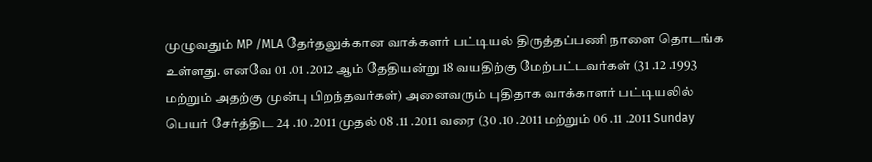முழுவதும் MP /MLA தேர்தலுக்கான வாக்களர் பட்டியல் திருத்தப்பணி நாளை தொடங்க உள்ளது. எனவே 01 .01 .2012 ஆம் தேதியன்று 18 வயதிற்கு மேற்பட்டவர்கள் (31 .12 .1993 மற்றும் அதற்கு முன்பு பிறந்தவர்கள்) அனைவரும் புதிதாக வாக்காளர் பட்டியலில் பெயர் சேர்த்திட 24 .10 .2011 முதல் 08 .11 .2011 வரை (30 .10 .2011 மற்றும் 06 .11 .2011 Sunday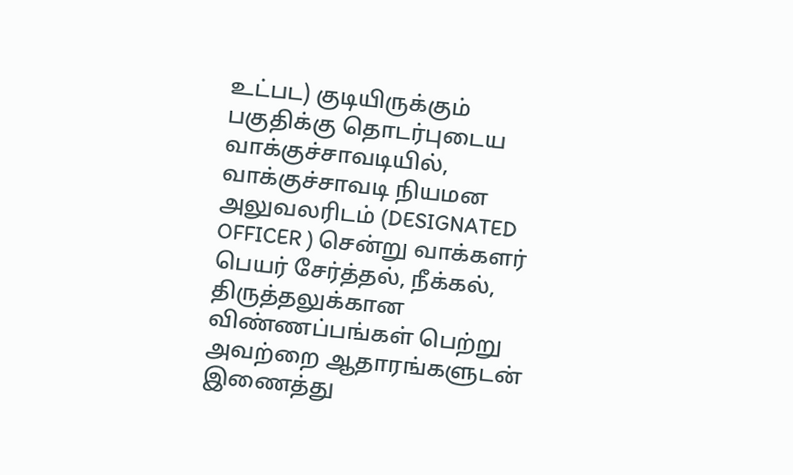உட்பட) குடியிருக்கும் பகுதிக்கு தொடர்புடைய வாக்குச்சாவடியில், வாக்குச்சாவடி நியமன அலுவலரிடம் (DESIGNATED OFFICER ) சென்று வாக்களர் பெயர் சேர்த்தல், நீக்கல், திருத்தலுக்கான விண்ணப்பங்கள் பெற்று அவற்றை ஆதாரங்களுடன் இணைத்து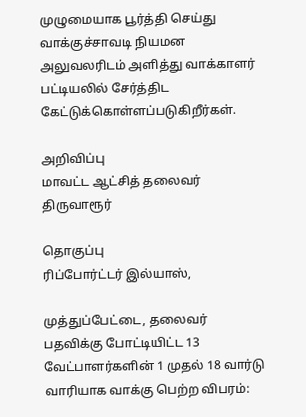முழுமையாக பூர்த்தி செய்து வாக்குச்சாவடி நியமன அலுவலரிடம் அளித்து வாக்காளர் பட்டியலில் சேர்த்திட கேட்டுக்கொள்ளப்படுகிறீர்கள்.

அறிவிப்பு
மாவட்ட ஆட்சித் தலைவர்
திருவாரூர்

தொகுப்பு
ரிப்போர்ட்டர் இல்யாஸ்,

முத்துப்பேட்டை, தலைவர் பதவிக்கு போட்டியிட்ட 13 வேட்பாளர்களின் 1 முதல் 18 வார்டு வாரியாக வாக்கு பெற்ற விபரம்: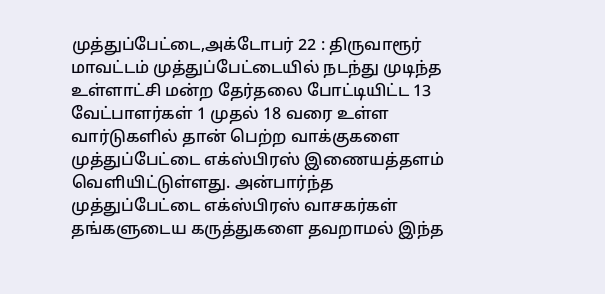முத்துப்பேட்டை,அக்டோபர் 22 : திருவாரூர் மாவட்டம் முத்துப்பேட்டையில் நடந்து முடிந்த உள்ளாட்சி மன்ற தேர்தலை போட்டியிட்ட 13 வேட்பாளர்கள் 1 முதல் 18 வரை உள்ள வார்டுகளில் தான் பெற்ற வாக்குகளை முத்துப்பேட்டை எக்ஸ்பிரஸ் இணையத்தளம் வெளியிட்டுள்ளது. அன்பார்ந்த முத்துப்பேட்டை எக்ஸ்பிரஸ் வாசகர்கள் தங்களுடைய கருத்துகளை தவறாமல் இந்த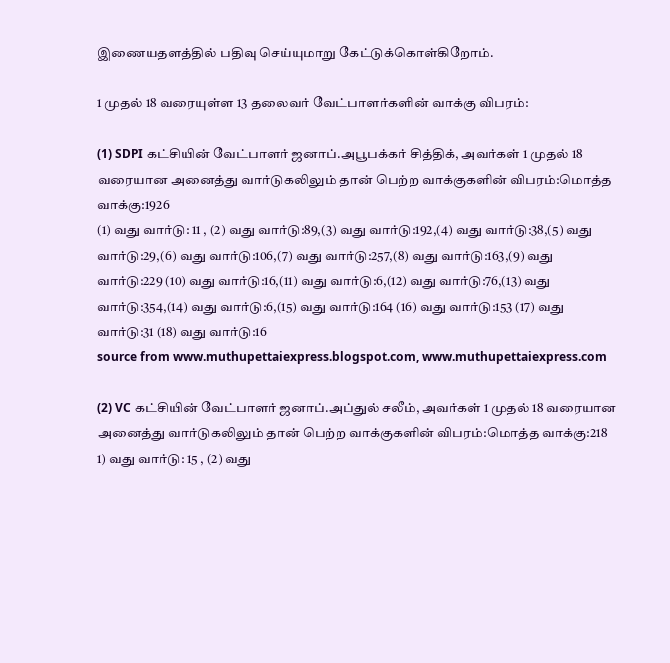இணையதளத்தில் பதிவு செய்யுமாறு கேட்டுக்கொள்கிறோம்.

1 முதல் 18 வரையுள்ள 13 தலைவர் வேட்பாளர்களின் வாக்கு விபரம்:

(1) SDPI கட்சியின் வேட்பாளர் ஜனாப்.அபூபக்கர் சித்திக், அவர்கள் 1 முதல் 18 வரையான அனைத்து வார்டுகலிலும் தான் பெற்ற வாக்குகளின் விபரம்:மொத்த வாக்கு:1926
(1) வது வார்டு: 11 , (2) வது வார்டு:89,(3) வது வார்டு:192,(4) வது வார்டு:38,(5) வது வார்டு:29,(6) வது வார்டு:106,(7) வது வார்டு:257,(8) வது வார்டு:163,(9) வது வார்டு:229 (10) வது வார்டு:16,(11) வது வார்டு:6,(12) வது வார்டு:76,(13) வது வார்டு:354,(14) வது வார்டு:6,(15) வது வார்டு:164 (16) வது வார்டு:153 (17) வது வார்டு:31 (18) வது வார்டு:16
source from www.muthupettaiexpress.blogspot.com, www.muthupettaiexpress.com

(2) VC கட்சியின் வேட்பாளர் ஜனாப்.அப்துல் சலீம், அவர்கள் 1 முதல் 18 வரையான அனைத்து வார்டுகலிலும் தான் பெற்ற வாக்குகளின் விபரம்:மொத்த வாக்கு:218
1) வது வார்டு: 15 , (2) வது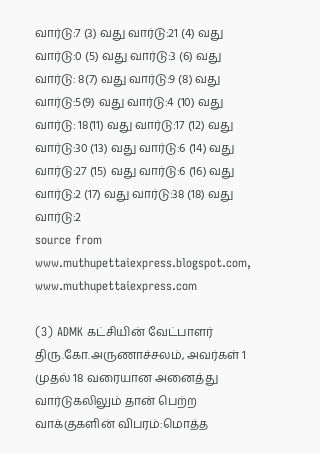வார்டு:7 (3) வது வார்டு:21 (4) வது வார்டு:0 (5) வது வார்டு:3 (6) வது வார்டு: 8(7) வது வார்டு:9 (8) வது வார்டு:5(9) வது வார்டு:4 (10) வது வார்டு: 18(11) வது வார்டு:17 (12) வது வார்டு:30 (13) வது வார்டு:6 (14) வது வார்டு:27 (15) வது வார்டு:6 (16) வது வார்டு:2 (17) வது வார்டு:38 (18) வது வார்டு:2
source from www.muthupettaiexpress.blogspot.com, www.muthupettaiexpress.com

(3) ADMK கட்சியின் வேட்பாளர் திரு.கோ.அருணாச்சலம், அவர்கள் 1 முதல் 18 வரையான அனைத்து வார்டுகலிலும் தான் பெற்ற வாக்குகளின் விபரம்:மொத்த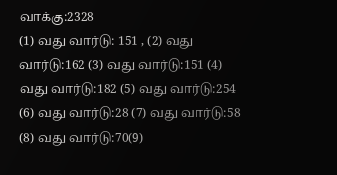வாக்கு:2328
(1) வது வார்டு: 151 , (2) வது வார்டு:162 (3) வது வார்டு:151 (4) வது வார்டு:182 (5) வது வார்டு:254 (6) வது வார்டு:28 (7) வது வார்டு:58 (8) வது வார்டு:70(9)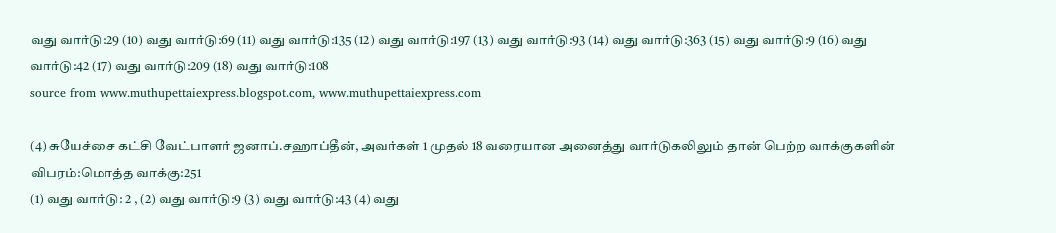வது வார்டு:29 (10) வது வார்டு:69 (11) வது வார்டு:135 (12) வது வார்டு:197 (13) வது வார்டு:93 (14) வது வார்டு:363 (15) வது வார்டு:9 (16) வது வார்டு:42 (17) வது வார்டு:209 (18) வது வார்டு:108
source from www.muthupettaiexpress.blogspot.com, www.muthupettaiexpress.com

(4) சுயேச்சை கட்சி வேட்பாளர் ஜனாப்.சஹாப்தீன், அவர்கள் 1 முதல் 18 வரையான அனைத்து வார்டுகலிலும் தான் பெற்ற வாக்குகளின் விபரம்:மொத்த வாக்கு:251
(1) வது வார்டு: 2 , (2) வது வார்டு:9 (3) வது வார்டு:43 (4) வது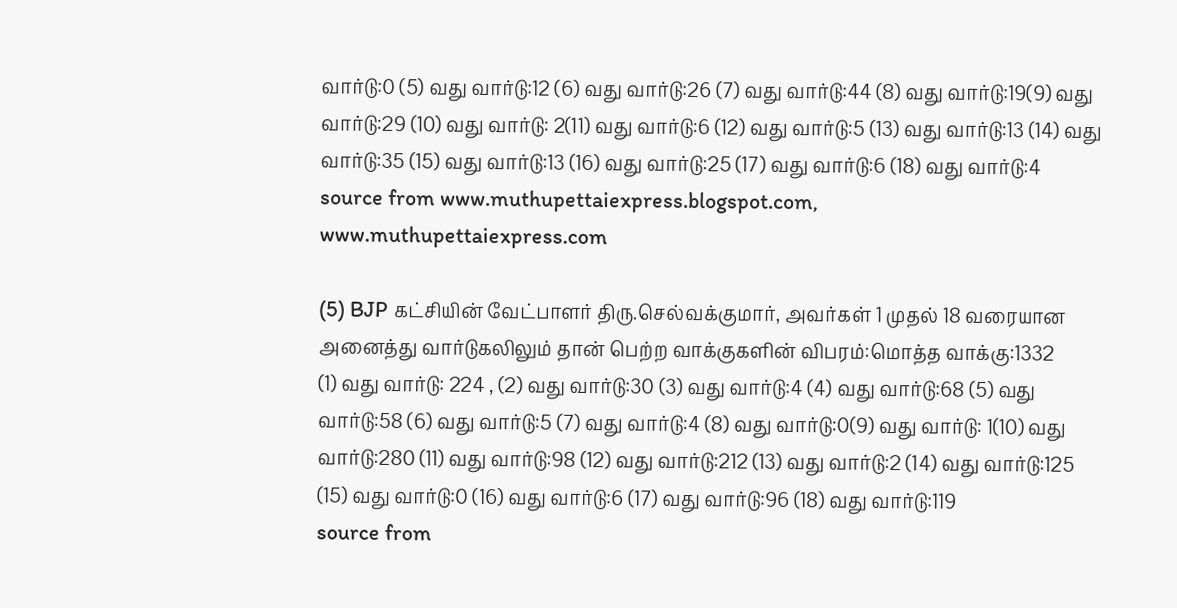வார்டு:0 (5) வது வார்டு:12 (6) வது வார்டு:26 (7) வது வார்டு:44 (8) வது வார்டு:19(9) வது வார்டு:29 (10) வது வார்டு: 2(11) வது வார்டு:6 (12) வது வார்டு:5 (13) வது வார்டு:13 (14) வது வார்டு:35 (15) வது வார்டு:13 (16) வது வார்டு:25 (17) வது வார்டு:6 (18) வது வார்டு:4
source from www.muthupettaiexpress.blogspot.com, www.muthupettaiexpress.com

(5) BJP கட்சியின் வேட்பாளர் திரு.செல்வக்குமார், அவர்கள் 1 முதல் 18 வரையான அனைத்து வார்டுகலிலும் தான் பெற்ற வாக்குகளின் விபரம்:மொத்த வாக்கு:1332
(1) வது வார்டு: 224 , (2) வது வார்டு:30 (3) வது வார்டு:4 (4) வது வார்டு:68 (5) வது வார்டு:58 (6) வது வார்டு:5 (7) வது வார்டு:4 (8) வது வார்டு:0(9) வது வார்டு: 1(10) வது வார்டு:280 (11) வது வார்டு:98 (12) வது வார்டு:212 (13) வது வார்டு:2 (14) வது வார்டு:125 (15) வது வார்டு:0 (16) வது வார்டு:6 (17) வது வார்டு:96 (18) வது வார்டு:119
source from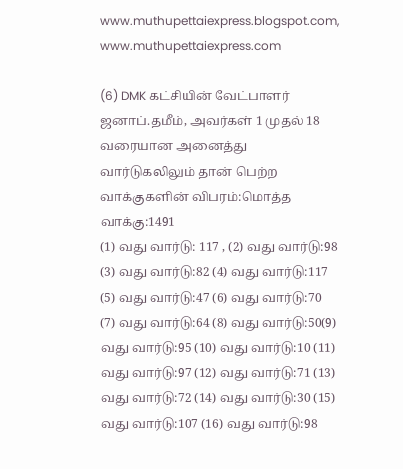www.muthupettaiexpress.blogspot.com, www.muthupettaiexpress.com

(6) DMK கட்சியின் வேட்பாளர் ஜனாப்.தமீம், அவர்கள் 1 முதல் 18 வரையான அனைத்து வார்டுகலிலும் தான் பெற்ற வாக்குகளின் விபரம்:மொத்த வாக்கு:1491
(1) வது வார்டு: 117 , (2) வது வார்டு:98 (3) வது வார்டு:82 (4) வது வார்டு:117 (5) வது வார்டு:47 (6) வது வார்டு:70 (7) வது வார்டு:64 (8) வது வார்டு:50(9) வது வார்டு:95 (10) வது வார்டு:10 (11) வது வார்டு:97 (12) வது வார்டு:71 (13) வது வார்டு:72 (14) வது வார்டு:30 (15) வது வார்டு:107 (16) வது வார்டு:98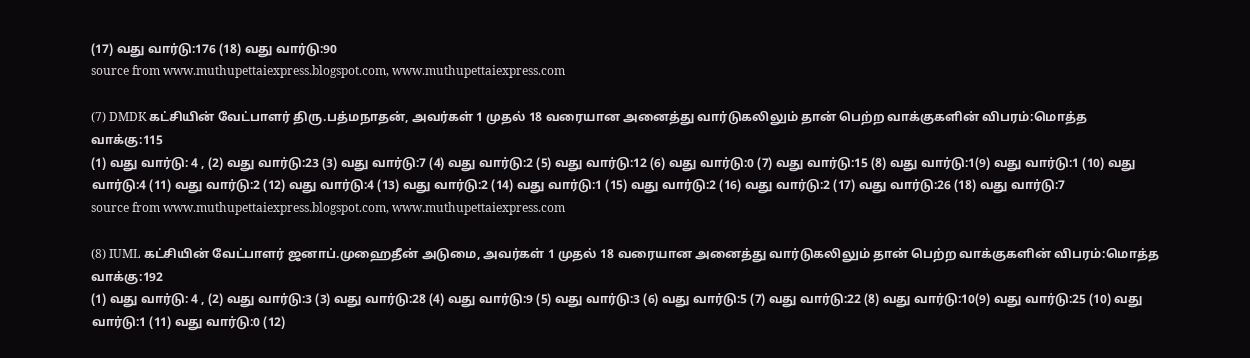(17) வது வார்டு:176 (18) வது வார்டு:90
source from www.muthupettaiexpress.blogspot.com, www.muthupettaiexpress.com

(7) DMDK கட்சியின் வேட்பாளர் திரு.பத்மநாதன், அவர்கள் 1 முதல் 18 வரையான அனைத்து வார்டுகலிலும் தான் பெற்ற வாக்குகளின் விபரம்:மொத்த வாக்கு:115
(1) வது வார்டு: 4 , (2) வது வார்டு:23 (3) வது வார்டு:7 (4) வது வார்டு:2 (5) வது வார்டு:12 (6) வது வார்டு:0 (7) வது வார்டு:15 (8) வது வார்டு:1(9) வது வார்டு:1 (10) வது வார்டு:4 (11) வது வார்டு:2 (12) வது வார்டு:4 (13) வது வார்டு:2 (14) வது வார்டு:1 (15) வது வார்டு:2 (16) வது வார்டு:2 (17) வது வார்டு:26 (18) வது வார்டு:7
source from www.muthupettaiexpress.blogspot.com, www.muthupettaiexpress.com

(8) IUML கட்சியின் வேட்பாளர் ஜனாப்.முஹைதீன் அடுமை, அவர்கள் 1 முதல் 18 வரையான அனைத்து வார்டுகலிலும் தான் பெற்ற வாக்குகளின் விபரம்:மொத்த வாக்கு:192
(1) வது வார்டு: 4 , (2) வது வார்டு:3 (3) வது வார்டு:28 (4) வது வார்டு:9 (5) வது வார்டு:3 (6) வது வார்டு:5 (7) வது வார்டு:22 (8) வது வார்டு:10(9) வது வார்டு:25 (10) வது வார்டு:1 (11) வது வார்டு:0 (12)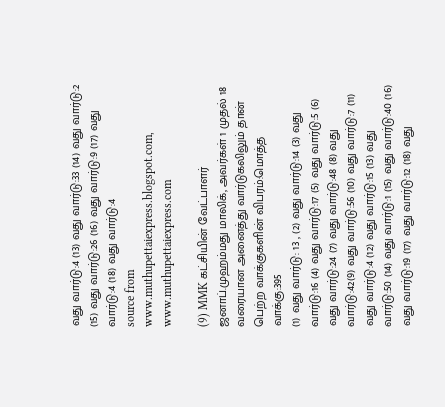வது வார்டு:4 (13) வது வார்டு:33 (14) வது வார்டு:2 (15) வது வார்டு:26 (16) வது வார்டு:9 (17) வது வார்டு:4 (18) வது வார்டு:4
source from www.muthupettaiexpress.blogspot.com, www.muthupettaiexpress.com

(9) MMK கட்சியின் வேட்பாளர் ஜனாப்.முஹம்மது மாலிக், அவர்கள் 1 முதல் 18 வரையான அனைத்து வார்டுகலிலும் தான் பெற்ற வாக்குகளின் விபரம்:மொத்த வாக்கு:395
(1) வது வார்டு: 13 , (2) வது வார்டு:14 (3) வது வார்டு:16 (4) வது வார்டு:17 (5) வது வார்டு:5 (6) வது வார்டு:24 (7) வது வார்டு:48 (8) வது வார்டு:42(9) வது வார்டு:56 (10) வது வார்டு:7 (11) வது வார்டு:4 (12) வது வார்டு:15 (13) வது வார்டு:50 (14) வது வார்டு:1 (15) வது வார்டு:40 (16) வது வார்டு:19 (17) வது வார்டு:12 (18) வது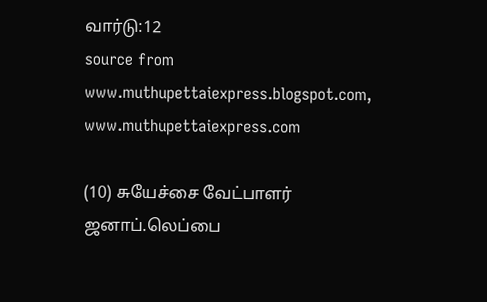வார்டு:12
source from www.muthupettaiexpress.blogspot.com, www.muthupettaiexpress.com

(10) சுயேச்சை வேட்பாளர் ஜனாப்.லெப்பை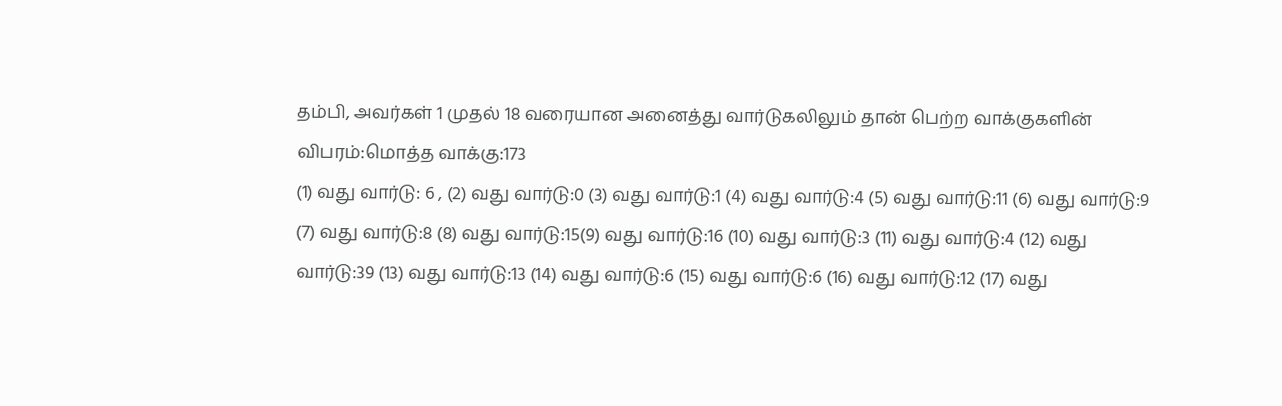தம்பி, அவர்கள் 1 முதல் 18 வரையான அனைத்து வார்டுகலிலும் தான் பெற்ற வாக்குகளின் விபரம்:மொத்த வாக்கு:173
(1) வது வார்டு: 6 , (2) வது வார்டு:0 (3) வது வார்டு:1 (4) வது வார்டு:4 (5) வது வார்டு:11 (6) வது வார்டு:9 (7) வது வார்டு:8 (8) வது வார்டு:15(9) வது வார்டு:16 (10) வது வார்டு:3 (11) வது வார்டு:4 (12) வது வார்டு:39 (13) வது வார்டு:13 (14) வது வார்டு:6 (15) வது வார்டு:6 (16) வது வார்டு:12 (17) வது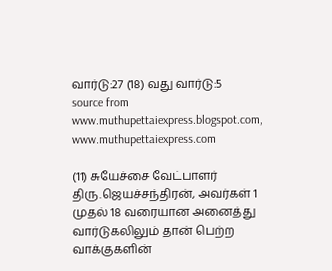வார்டு:27 (18) வது வார்டு:5
source from www.muthupettaiexpress.blogspot.com, www.muthupettaiexpress.com

(11) சுயேச்சை வேட்பாளர் திரு.ஜெயச்சந்திரன், அவர்கள் 1 முதல் 18 வரையான அனைத்து வார்டுகலிலும் தான் பெற்ற வாக்குகளின்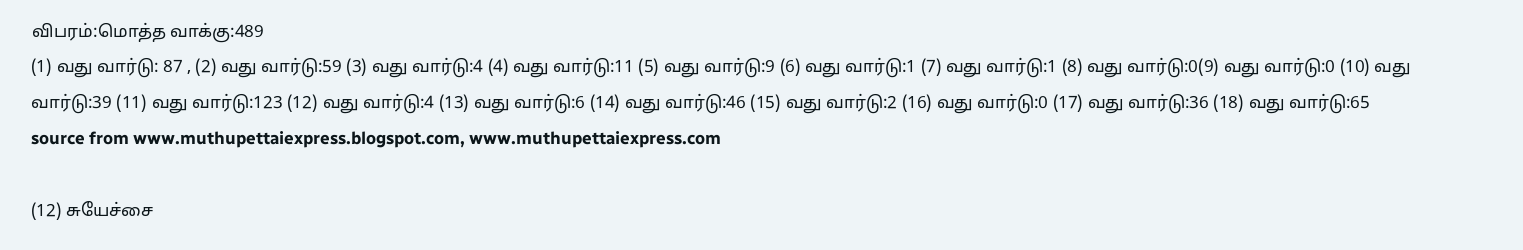விபரம்:மொத்த வாக்கு:489
(1) வது வார்டு: 87 , (2) வது வார்டு:59 (3) வது வார்டு:4 (4) வது வார்டு:11 (5) வது வார்டு:9 (6) வது வார்டு:1 (7) வது வார்டு:1 (8) வது வார்டு:0(9) வது வார்டு:0 (10) வது வார்டு:39 (11) வது வார்டு:123 (12) வது வார்டு:4 (13) வது வார்டு:6 (14) வது வார்டு:46 (15) வது வார்டு:2 (16) வது வார்டு:0 (17) வது வார்டு:36 (18) வது வார்டு:65
source from www.muthupettaiexpress.blogspot.com, www.muthupettaiexpress.com

(12) சுயேச்சை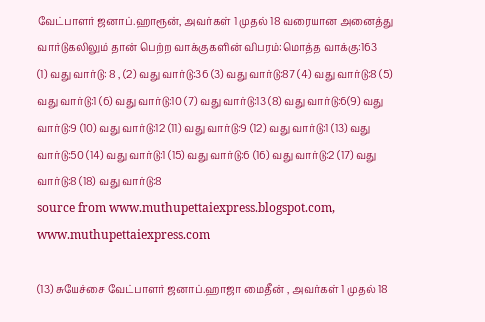வேட்பாளர் ஜனாப்.ஹாரூன், அவர்கள் 1 முதல் 18 வரையான அனைத்து வார்டுகலிலும் தான் பெற்ற வாக்குகளின் விபரம்:மொத்த வாக்கு:163
(1) வது வார்டு: 8 , (2) வது வார்டு:36 (3) வது வார்டு:87 (4) வது வார்டு:8 (5) வது வார்டு:1 (6) வது வார்டு:10 (7) வது வார்டு:13 (8) வது வார்டு:6(9) வது வார்டு:9 (10) வது வார்டு:12 (11) வது வார்டு:9 (12) வது வார்டு:1 (13) வது வார்டு:50 (14) வது வார்டு:1 (15) வது வார்டு:6 (16) வது வார்டு:2 (17) வது வார்டு:8 (18) வது வார்டு:8
source from www.muthupettaiexpress.blogspot.com, www.muthupettaiexpress.com

(13) சுயேச்சை வேட்பாளர் ஜனாப்.ஹாஜா மைதீன் , அவர்கள் 1 முதல் 18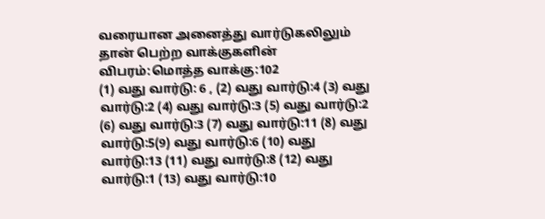வரையான அனைத்து வார்டுகலிலும் தான் பெற்ற வாக்குகளின் விபரம்:மொத்த வாக்கு:102
(1) வது வார்டு: 6 , (2) வது வார்டு:4 (3) வது வார்டு:2 (4) வது வார்டு:3 (5) வது வார்டு:2 (6) வது வார்டு:3 (7) வது வார்டு:11 (8) வது வார்டு:5(9) வது வார்டு:6 (10) வது வார்டு:13 (11) வது வார்டு:8 (12) வது வார்டு:1 (13) வது வார்டு:10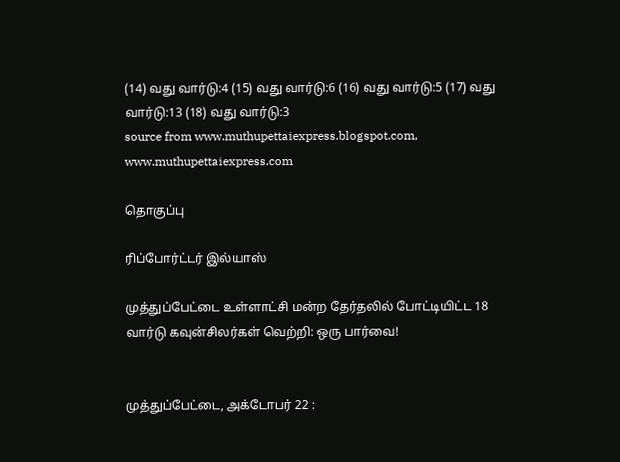(14) வது வார்டு:4 (15) வது வார்டு:6 (16) வது வார்டு:5 (17) வது வார்டு:13 (18) வது வார்டு:3
source from www.muthupettaiexpress.blogspot.com, www.muthupettaiexpress.com

தொகுப்பு

ரிப்போர்ட்டர் இல்யாஸ்

முத்துப்பேட்டை உள்ளாட்சி மன்ற தேர்தலில் போட்டியிட்ட 18 வார்டு கவுன்சிலர்கள் வெற்றி: ஒரு பார்வை!


முத்துப்பேட்டை, அக்டோபர் 22 :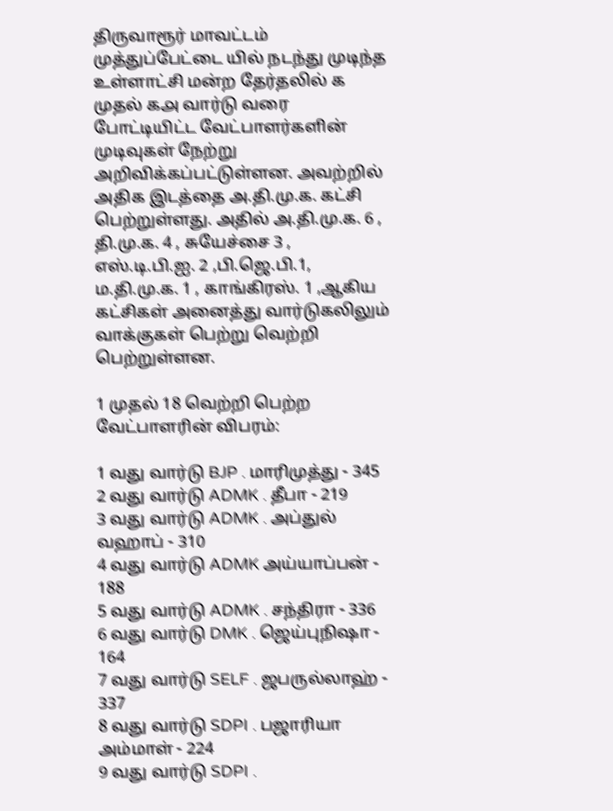திருவாரூர் மாவட்டம் முத்துப்பேட்டை யில் நடந்து முடிந்த உள்ளாட்சி மன்ற தேர்தலில் ௧ முதல் ௧௮ வார்டு வரை போட்டியிட்ட வேட்பாளர்களின் முடிவுகள் நேற்று அறிவிக்கப்பட்டுள்ளன. அவற்றில் அதிக இடத்தை அ.தி.மு.க. கட்சி பெற்றுள்ளது. அதில் அ.தி.மு.க. 6 , தி.மு.க. 4 , சுயேச்சை 3 , எஸ்.டி.பி.ஐ. 2 ,பி.ஜெ.பி.1, ம.தி.மு.க. 1 , காங்கிரஸ். 1 ,ஆகிய கட்சிகள் அனைத்து வார்டுகலிலும் வாக்குகள் பெற்று வெற்றி பெற்றுள்ளன.

1 முதல் 18 வெற்றி பெற்ற வேட்பாளரின் விபரம்:

1 வது வார்டு BJP . மாரிமுத்து - 345
2 வது வார்டு ADMK . தீபா - 219
3 வது வார்டு ADMK . அப்துல் வஹாப் - 310
4 வது வார்டு ADMK அய்யாப்பன் - 188
5 வது வார்டு ADMK . சந்திரா - 336
6 வது வார்டு DMK . ஜெய்புநிஷா - 164
7 வது வார்டு SELF . ஜபருல்லாஹ் - 337
8 வது வார்டு SDPI . பஜாரியா அம்மாள் - 224
9 வது வார்டு SDPI .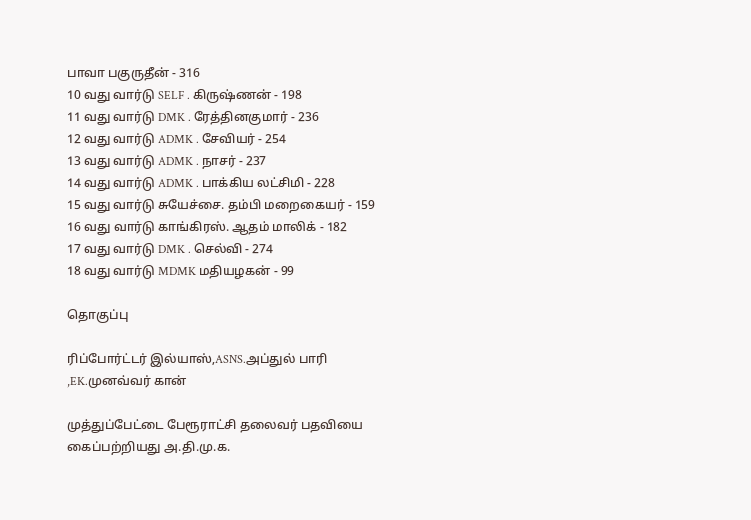பாவா பகுருதீன் - 316
10 வது வார்டு SELF . கிருஷ்ணன் - 198
11 வது வார்டு DMK . ரேத்தினகுமார் - 236
12 வது வார்டு ADMK . சேவியர் - 254
13 வது வார்டு ADMK . நாசர் - 237
14 வது வார்டு ADMK . பாக்கிய லட்சிமி - 228
15 வது வார்டு சுயேச்சை. தம்பி மறைகையர் - 159
16 வது வார்டு காங்கிரஸ். ஆதம் மாலிக் - 182
17 வது வார்டு DMK . செல்வி - 274
18 வது வார்டு MDMK மதியழகன் - 99

தொகுப்பு

ரிப்போர்ட்டர் இல்யாஸ்,ASNS.அப்துல் பாரி ,EK.முனவ்வர் கான்

முத்துப்பேட்டை பேரூராட்சி தலைவர் பதவியை கைப்பற்றியது அ.தி.மு.க.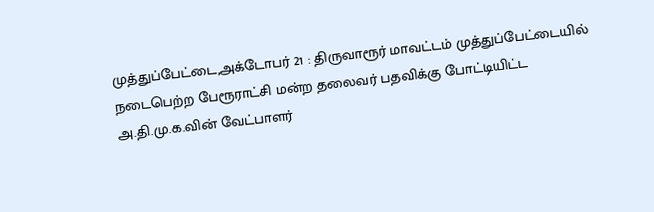முத்துப்பேட்டை,அக்டோபர் 21 : திருவாரூர் மாவட்டம் முத்துப்பேட்டையில் நடைபெற்ற பேரூராட்சி மன்ற தலைவர் பதவிக்கு போட்டியிட்ட அ.தி.மு.க.வின் வேட்பாளர்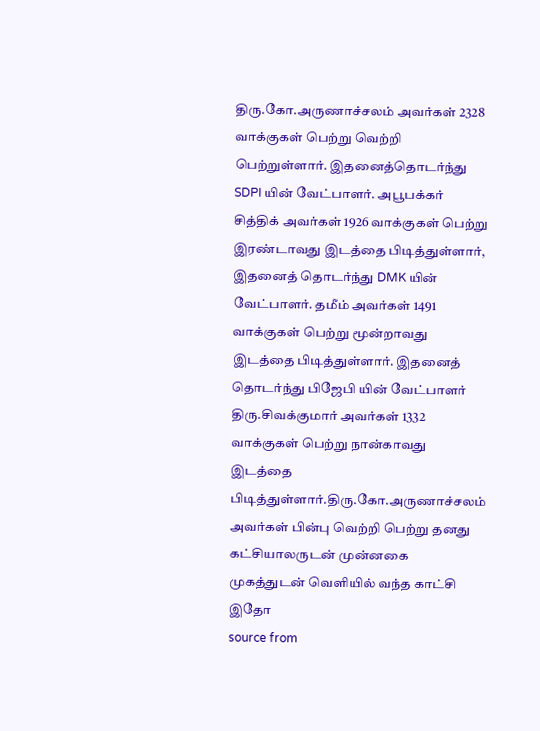திரு.கோ.அருணாச்சலம் அவர்கள் 2328 வாக்குகள் பெற்று வெற்றி பெற்றுள்ளார். இதனைத்தொடர்ந்து SDPI யின் வேட்பாளர். அபூபக்கர் சித்திக் அவர்கள் 1926 வாக்குகள் பெற்று இரண்டாவது இடத்தை பிடித்துள்ளார், இதனைத் தொடர்ந்து DMK யின் வேட்பாளர். தமீம் அவர்கள் 1491 வாக்குகள் பெற்று மூன்றாவது இடத்தை பிடித்துள்ளார். இதனைத் தொடர்ந்து பிஜேபி யின் வேட்பாளர் திரு.சிவக்குமார் அவர்கள் 1332 வாக்குகள் பெற்று நான்காவது இடத்தை பிடித்துள்ளார்.திரு.கோ.அருணாச்சலம் அவர்கள் பின்பு வெற்றி பெற்று தனது கட்சியாலருடன் முன்னகை முகத்துடன் வெளியில் வந்த காட்சி இதோ
source from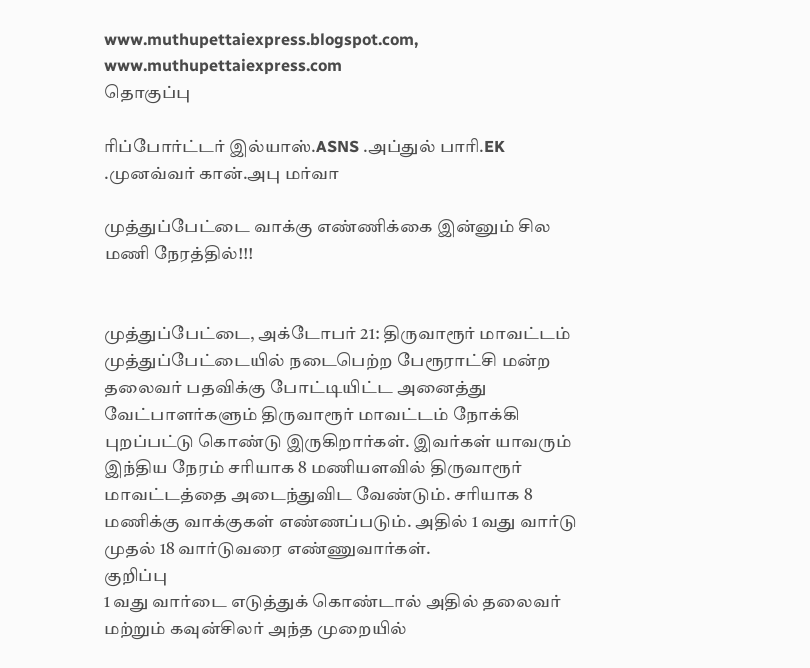www.muthupettaiexpress.blogspot.com, www.muthupettaiexpress.com
தொகுப்பு

ரிப்போர்ட்டர் இல்யாஸ்.ASNS .அப்துல் பாரி.EK .முனவ்வர் கான்.அபு மர்வா

முத்துப்பேட்டை வாக்கு எண்ணிக்கை இன்னும் சில மணி நேரத்தில்!!!


முத்துப்பேட்டை, அக்டோபர் 21: திருவாரூர் மாவட்டம் முத்துப்பேட்டையில் நடைபெற்ற பேரூராட்சி மன்ற தலைவர் பதவிக்கு போட்டியிட்ட அனைத்து வேட்பாளர்களும் திருவாரூர் மாவட்டம் நோக்கி புறப்பட்டு கொண்டு இருகிறார்கள். இவர்கள் யாவரும் இந்திய நேரம் சரியாக 8 மணியளவில் திருவாரூர் மாவட்டத்தை அடைந்துவிட வேண்டும். சரியாக 8 மணிக்கு வாக்குகள் எண்ணப்படும். அதில் 1 வது வார்டு முதல் 18 வார்டுவரை எண்ணுவார்கள்.
குறிப்பு
1 வது வார்டை எடுத்துக் கொண்டால் அதில் தலைவர் மற்றும் கவுன்சிலர் அந்த முறையில்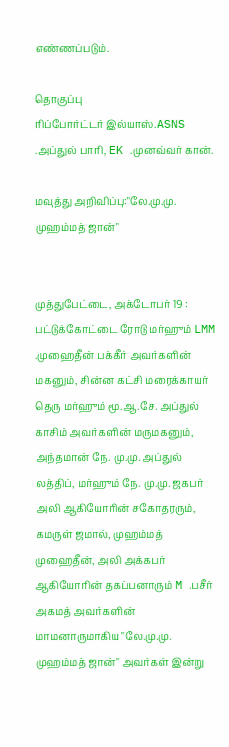எண்ணப்படும்.

தொகுப்பு
ரிப்போர்ட்டர் இல்யாஸ்.ASNS .அப்துல் பாரி, EK .முனவ்வர் கான்.

மவுத்து அறிவிப்பு:"லே.மு.மு. முஹம்மத் ஜான்"


முத்துபேட்டை, அக்டோபர் 19 : பட்டுக்கோட்டை ரோடு மர்ஹும் LMM .முஹைதீன் பக்கீர் அவர்களின் மகனும், சின்ன கட்சி மரைக்காயர் தெரு மர்ஹும் மூ.ஆ.சே. அப்துல் காசிம் அவர்களின் மருமகனும், அந்தமான் நே. மு.மு. அப்துல் லத்திப், மர்ஹும் நே. மு.மு. ஜகபர் அலி ஆகியோரின் சகோதரரும், கமருள் ஜமால், முஹம்மத் முஹைதீன், அலி அக்கபர் ஆகியோரின் தகப்பனாரும் M .பசீர் அகமத் அவர்களின் மாமனாருமாகிய "லே.மு.மு. முஹம்மத் ஜான்" அவர்கள் இன்று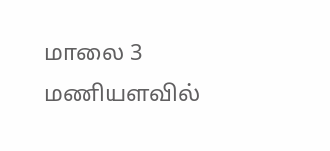மாலை 3 மணியளவில்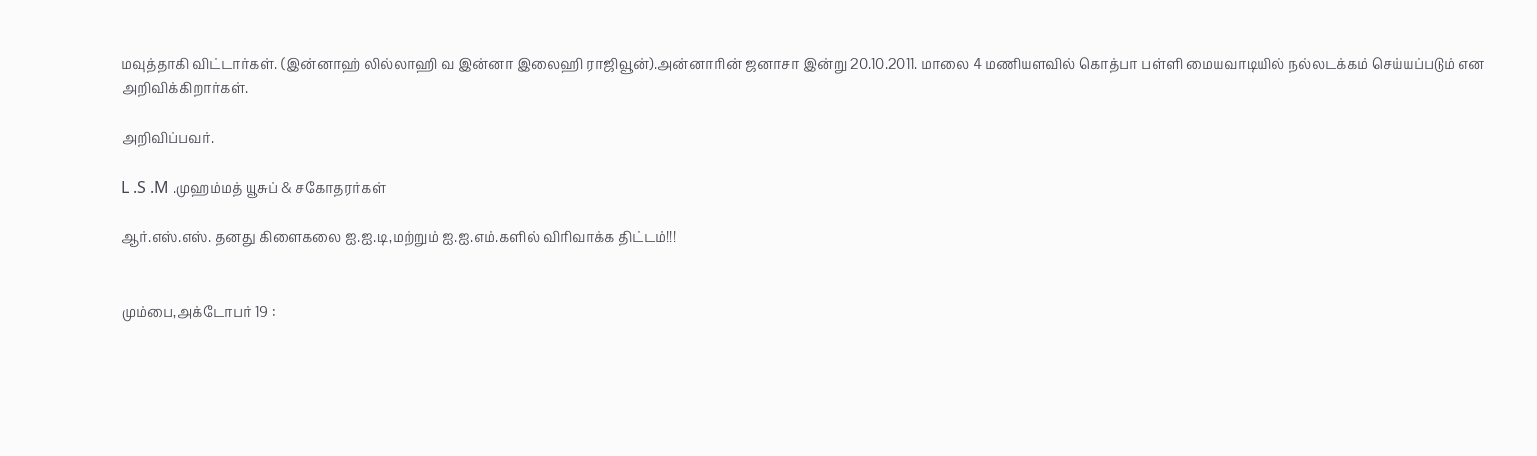மவுத்தாகி விட்டார்கள். (இன்னாஹ் லில்லாஹி வ இன்னா இலைஹி ராஜிவூன்).அன்னாரின் ஜனாசா இன்று 20.10.2011. மாலை 4 மணியளவில் கொத்பா பள்ளி மையவாடியில் நல்லடக்கம் செய்யப்படும் என அறிவிக்கிறார்கள்.

அறிவிப்பவர்.

L .S .M .முஹம்மத் யூசுப் & சகோதரர்கள்

ஆர்.எஸ்.எஸ். தனது கிளைகலை ஐ.ஐ.டி,மற்றும் ஐ.ஐ.எம்.களில் விரிவாக்க திட்டம்!!!


மும்பை,அக்டோபர் 19 :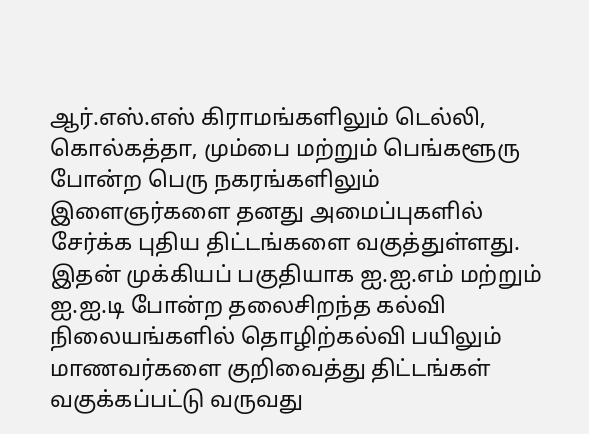ஆர்.எஸ்.எஸ் கிராமங்களிலும் டெல்லி, கொல்கத்தா, மும்பை மற்றும் பெங்களூரு போன்ற பெரு நகரங்களிலும் இளைஞர்களை தனது அமைப்புகளில் சேர்க்க புதிய திட்டங்களை வகுத்துள்ளது. இதன் முக்கியப் பகுதியாக ஐ.ஐ.எம் மற்றும் ஐ.ஐ.டி போன்ற தலைசிறந்த கல்வி நிலையங்களில் தொழிற்கல்வி பயிலும் மாணவர்களை குறிவைத்து திட்டங்கள் வகுக்கப்பட்டு வருவது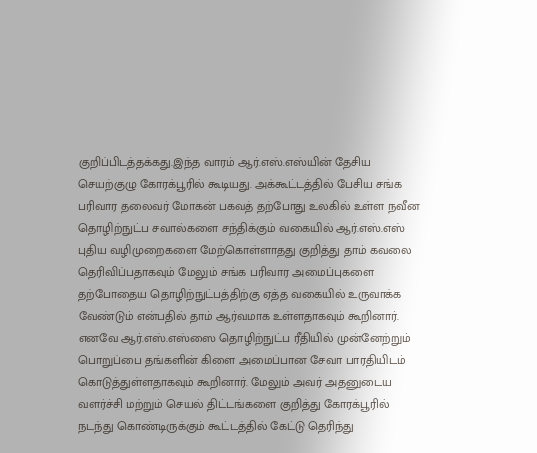குறிப்பிடத்தக்கது.இந்த வாரம் ஆர்.எஸ்.எஸ்யின் தேசிய செயற்குழு கோரக்பூரில் கூடியது. அக்கூட்டத்தில் பேசிய சங்க பரிவார தலைவர் மோகன் பகவத் தற்போது உலகில் உள்ள நவீன தொழிற்நுட்ப சவால்களை சந்திக்கும் வகையில் ஆர்.எஸ்.எஸ் புதிய வழிமுறைகளை மேற்கொள்ளாதது குறித்து தாம் கவலை தெரிவிப்பதாகவும் மேலும் சங்க பரிவார அமைப்புகளை தற்போதைய தொழிற்நுட்பத்திற்கு ஏத்த வகையில் உருவாக்க வேண்டும் என்பதில் தாம் ஆர்வமாக உள்ளதாகவும் கூறினார். எனவே ஆர்.எஸ்.எஸ்ஸை தொழிற்நுட்ப ரீதியில் முன்னேற்றும் பொறுப்பை தங்களின் கிளை அமைப்பான சேவா பாரதியிடம் கொடுத்துள்ளதாகவும் கூறினார். மேலும் அவர் அதனுடைய வளர்ச்சி மற்றும் செயல் திட்டங்களை குறித்து கோரக்பூரில் நடந்து கொண்டிருக்கும் கூட்டத்தில் கேட்டு தெரிந்து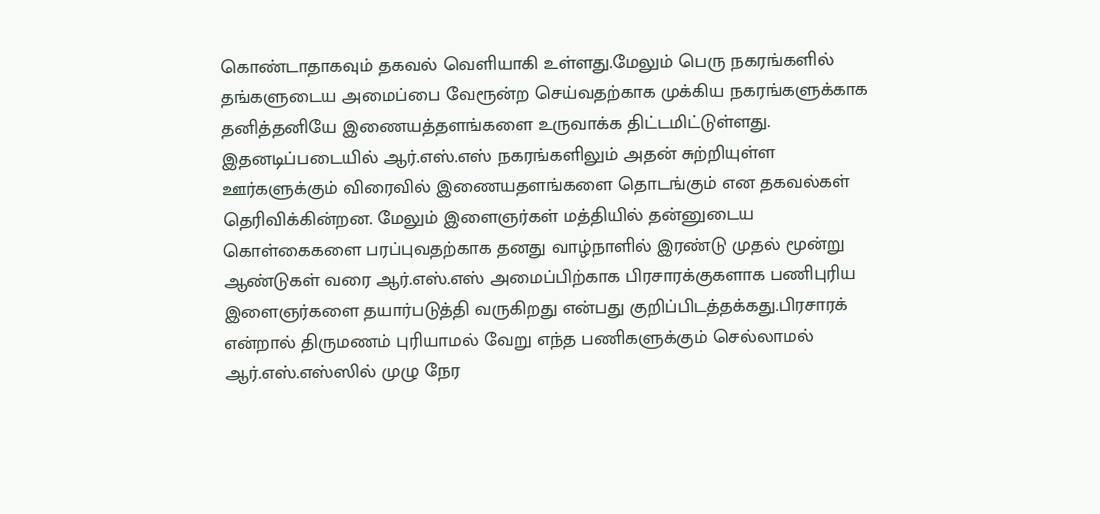கொண்டாதாகவும் தகவல் வெளியாகி உள்ளது.மேலும் பெரு நகரங்களில் தங்களுடைய அமைப்பை வேரூன்ற செய்வதற்காக முக்கிய நகரங்களுக்காக தனித்தனியே இணையத்தளங்களை உருவாக்க திட்டமிட்டுள்ளது. இதனடிப்படையில் ஆர்.எஸ்.எஸ் நகரங்களிலும் அதன் சுற்றியுள்ள ஊர்களுக்கும் விரைவில் இணையதளங்களை தொடங்கும் என தகவல்கள் தெரிவிக்கின்றன. மேலும் இளைஞர்கள் மத்தியில் தன்னுடைய கொள்கைகளை பரப்புவதற்காக தனது வாழ்நாளில் இரண்டு முதல் மூன்று ஆண்டுகள் வரை ஆர்.எஸ்.எஸ் அமைப்பிற்காக பிரசாரக்குகளாக பணிபுரிய இளைஞர்களை தயார்படுத்தி வருகிறது என்பது குறிப்பிடத்தக்கது.பிரசாரக் என்றால் திருமணம் புரியாமல் வேறு எந்த பணிகளுக்கும் செல்லாமல் ஆர்.எஸ்.எஸ்ஸில் முழு நேர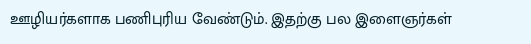ஊழியர்களாக பணிபுரிய வேண்டும். இதற்கு பல இளைஞர்கள்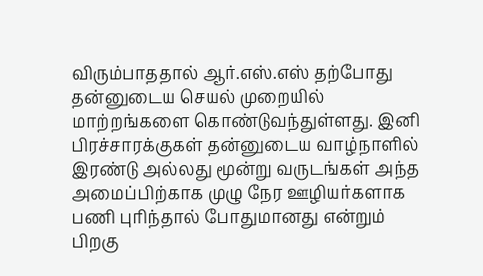விரும்பாததால் ஆர்.எஸ்.எஸ் தற்போது தன்னுடைய செயல் முறையில் மாற்றங்களை கொண்டுவந்துள்ளது. இனி பிரச்சாரக்குகள் தன்னுடைய வாழ்நாளில் இரண்டு அல்லது மூன்று வருடங்கள் அந்த அமைப்பிற்காக முழு நேர ஊழியர்களாக பணி புரிந்தால் போதுமானது என்றும் பிறகு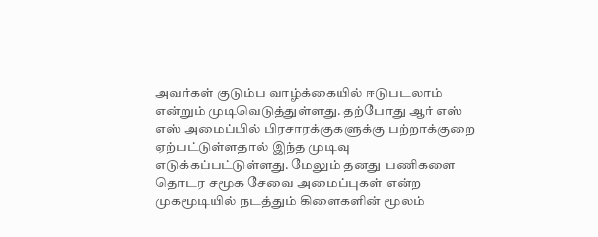அவர்கள் குடும்ப வாழ்க்கையில் ஈடுபடலாம் என்றும் முடிவெடுத்துள்ளது. தற்போது ஆர் எஸ் எஸ் அமைப்பில் பிரசாரக்குகளுக்கு பற்றாக்குறை ஏற்பட்டுள்ளதால் இந்த முடிவு எடுக்கப்பட்டுள்ளது. மேலும் தனது பணிகளை தொடர சமூக சேவை அமைப்புகள் என்ற முகமூடியில் நடத்தும் கிளைகளின் மூலம்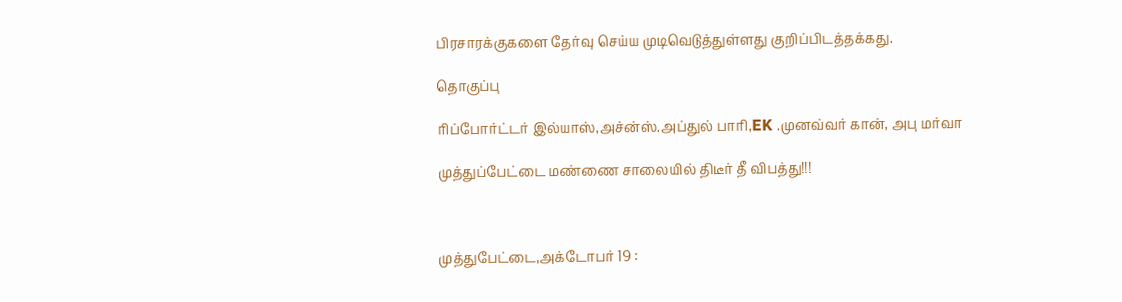பிரசாரக்குகளை தேர்வு செய்ய முடிவெடுத்துள்ளது குறிப்பிடத்தக்கது.

தொகுப்பு

ரிப்போர்ட்டர் இல்யாஸ்,அச்ன்ஸ்.அப்துல் பாரி,EK .முனவ்வர் கான், அபு மர்வா

முத்துப்பேட்டை மண்ணை சாலையில் திடீர் தீ விபத்து!!!



முத்துபேட்டை,அக்டோபர் 19 :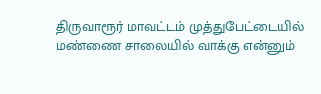திருவாரூர் மாவட்டம் முத்துபேட்டையில் மண்ணை சாலையில் வாக்கு என்னும்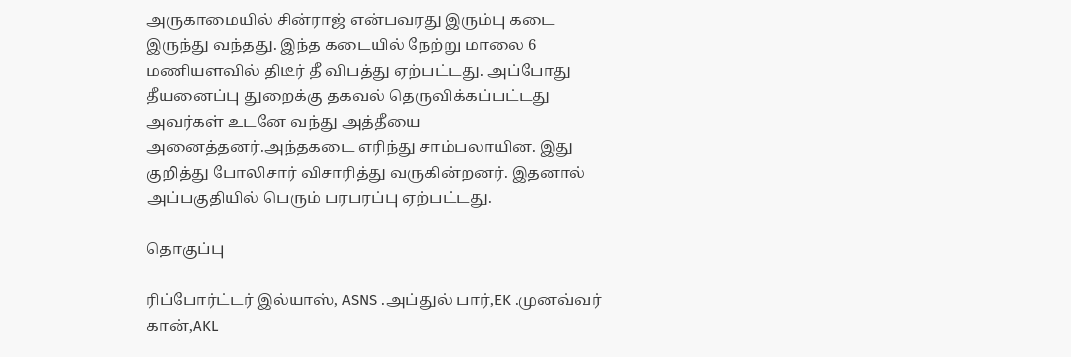அருகாமையில் சின்ராஜ் என்பவரது இரும்பு கடை இருந்து வந்தது. இந்த கடையில் நேற்று மாலை 6 மணியளவில் திடீர் தீ விபத்து ஏற்பட்டது. அப்போது தீயனைப்பு துறைக்கு தகவல் தெருவிக்கப்பட்டது அவர்கள் உடனே வந்து அத்தீயை அனைத்தனர்.அந்தகடை எரிந்து சாம்பலாயின. இது குறித்து போலிசார் விசாரித்து வருகின்றனர். இதனால் அப்பகுதியில் பெரும் பரபரப்பு ஏற்பட்டது.

தொகுப்பு

ரிப்போர்ட்டர் இல்யாஸ், ASNS .அப்துல் பார்,EK .முனவ்வர் கான்,AKL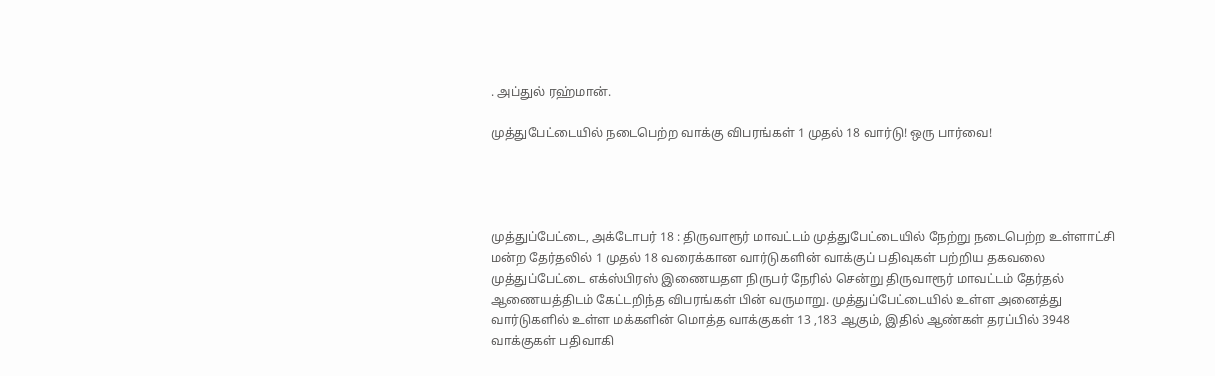. அப்துல் ரஹ்மான்.

முத்துபேட்டையில் நடைபெற்ற வாக்கு விபரங்கள் 1 முதல் 18 வார்டு! ஒரு பார்வை!




முத்துப்பேட்டை, அக்டோபர் 18 : திருவாரூர் மாவட்டம் முத்துபேட்டையில் நேற்று நடைபெற்ற உள்ளாட்சி மன்ற தேர்தலில் 1 முதல் 18 வரைக்கான வார்டுகளின் வாக்குப் பதிவுகள் பற்றிய தகவலை முத்துப்பேட்டை எக்ஸ்பிரஸ் இணையதள நிருபர் நேரில் சென்று திருவாரூர் மாவட்டம் தேர்தல் ஆணையத்திடம் கேட்டறிந்த விபரங்கள் பின் வருமாறு. முத்துப்பேட்டையில் உள்ள அனைத்து வார்டுகளில் உள்ள மக்களின் மொத்த வாக்குகள் 13 ,183 ஆகும், இதில் ஆண்கள் தரப்பில் 3948 வாக்குகள் பதிவாகி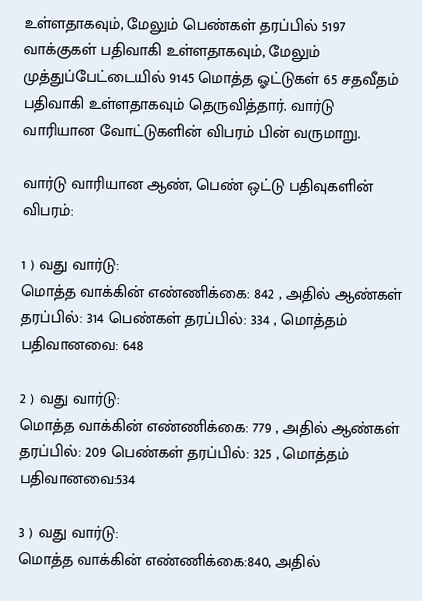உள்ளதாகவும், மேலும் பெண்கள் தரப்பில் 5197 வாக்குகள் பதிவாகி உள்ளதாகவும், மேலும் முத்துப்பேட்டையில் 9145 மொத்த ஓட்டுகள் 65 சதவீதம் பதிவாகி உள்ளதாகவும் தெருவித்தார். வார்டு வாரியான வோட்டுகளின் விபரம் பின் வருமாறு.

வார்டு வாரியான ஆண், பெண் ஒட்டு பதிவுகளின் விபரம்:

1 ) வது வார்டு:
மொத்த வாக்கின் எண்ணிக்கை: 842 , அதில் ஆண்கள் தரப்பில்: 314 பெண்கள் தரப்பில்: 334 , மொத்தம் பதிவானவை: 648

2 ) வது வார்டு:
மொத்த வாக்கின் எண்ணிக்கை: 779 , அதில் ஆண்கள் தரப்பில்: 209 பெண்கள் தரப்பில்: 325 , மொத்தம் பதிவானவை:534

3 ) வது வார்டு:
மொத்த வாக்கின் எண்ணிக்கை:840, அதில்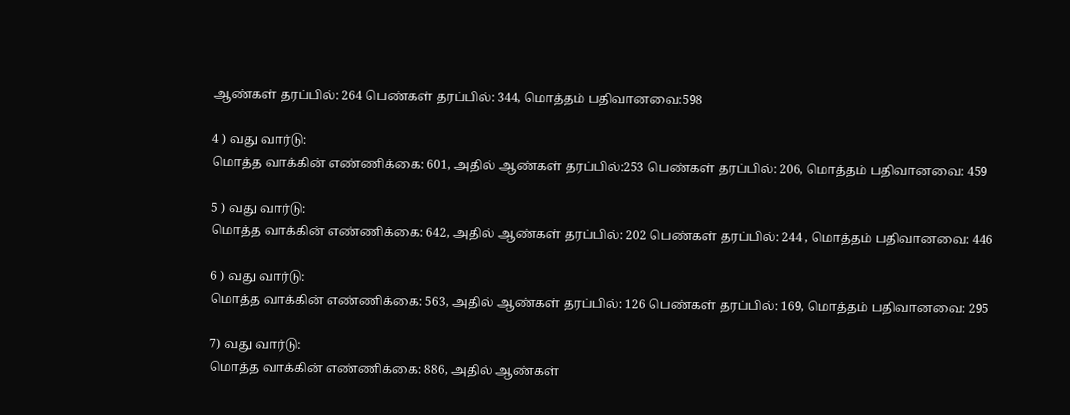ஆண்கள் தரப்பில்: 264 பெண்கள் தரப்பில்: 344, மொத்தம் பதிவானவை:598

4 ) வது வார்டு:
மொத்த வாக்கின் எண்ணிக்கை: 601, அதில் ஆண்கள் தரப்பில்:253 பெண்கள் தரப்பில்: 206, மொத்தம் பதிவானவை: 459

5 ) வது வார்டு:
மொத்த வாக்கின் எண்ணிக்கை: 642, அதில் ஆண்கள் தரப்பில்: 202 பெண்கள் தரப்பில்: 244 , மொத்தம் பதிவானவை: 446

6 ) வது வார்டு:
மொத்த வாக்கின் எண்ணிக்கை: 563, அதில் ஆண்கள் தரப்பில்: 126 பெண்கள் தரப்பில்: 169, மொத்தம் பதிவானவை: 295

7) வது வார்டு:
மொத்த வாக்கின் எண்ணிக்கை: 886, அதில் ஆண்கள்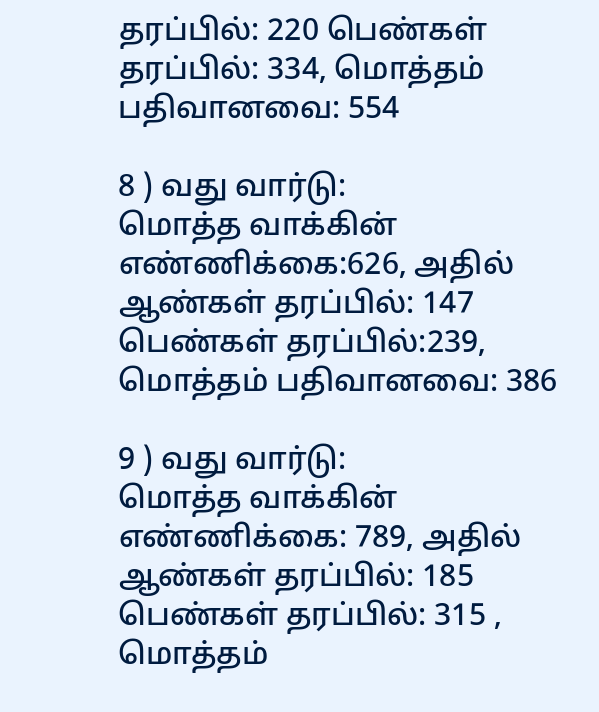தரப்பில்: 220 பெண்கள் தரப்பில்: 334, மொத்தம் பதிவானவை: 554

8 ) வது வார்டு:
மொத்த வாக்கின் எண்ணிக்கை:626, அதில் ஆண்கள் தரப்பில்: 147 பெண்கள் தரப்பில்:239, மொத்தம் பதிவானவை: 386

9 ) வது வார்டு:
மொத்த வாக்கின் எண்ணிக்கை: 789, அதில் ஆண்கள் தரப்பில்: 185 பெண்கள் தரப்பில்: 315 , மொத்தம்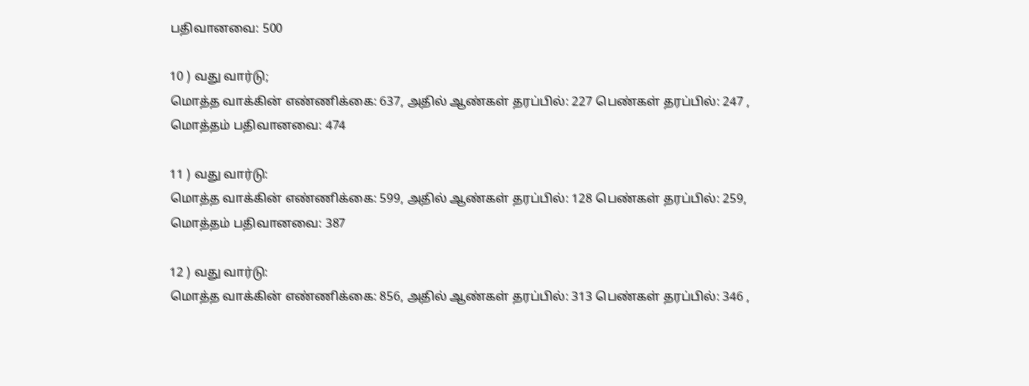பதிவானவை: 500

10 ) வது வார்டு;
மொத்த வாக்கின் எண்ணிக்கை: 637, அதில் ஆண்கள் தரப்பில்: 227 பெண்கள் தரப்பில்: 247 , மொத்தம் பதிவானவை: 474

11 ) வது வார்டு:
மொத்த வாக்கின் எண்ணிக்கை: 599, அதில் ஆண்கள் தரப்பில்: 128 பெண்கள் தரப்பில்: 259, மொத்தம் பதிவானவை: 387

12 ) வது வார்டு:
மொத்த வாக்கின் எண்ணிக்கை: 856, அதில் ஆண்கள் தரப்பில்: 313 பெண்கள் தரப்பில்: 346 ,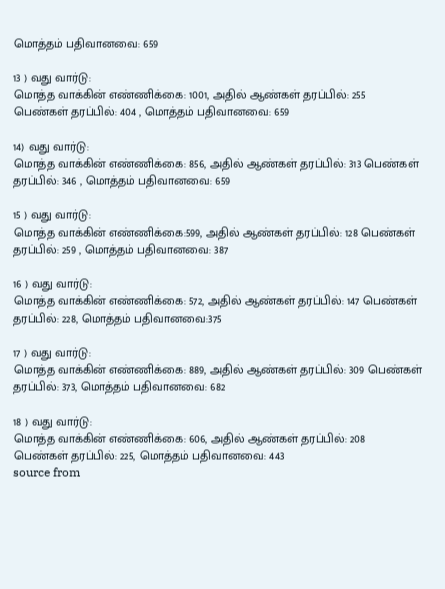மொத்தம் பதிவானவை: 659

13 ) வது வார்டு:
மொத்த வாக்கின் எண்ணிக்கை: 1001, அதில் ஆண்கள் தரப்பில்: 255 பெண்கள் தரப்பில்: 404 , மொத்தம் பதிவானவை: 659

14) வது வார்டு:
மொத்த வாக்கின் எண்ணிக்கை: 856, அதில் ஆண்கள் தரப்பில்: 313 பெண்கள் தரப்பில்: 346 , மொத்தம் பதிவானவை: 659

15 ) வது வார்டு:
மொத்த வாக்கின் எண்ணிக்கை:599, அதில் ஆண்கள் தரப்பில்: 128 பெண்கள் தரப்பில்: 259 , மொத்தம் பதிவானவை: 387

16 ) வது வார்டு:
மொத்த வாக்கின் எண்ணிக்கை: 572, அதில் ஆண்கள் தரப்பில்: 147 பெண்கள் தரப்பில்: 228, மொத்தம் பதிவானவை:375

17 ) வது வார்டு:
மொத்த வாக்கின் எண்ணிக்கை: 889, அதில் ஆண்கள் தரப்பில்: 309 பெண்கள் தரப்பில்: 373, மொத்தம் பதிவானவை: 682

18 ) வது வார்டு:
மொத்த வாக்கின் எண்ணிக்கை: 606, அதில் ஆண்கள் தரப்பில்: 208 பெண்கள் தரப்பில்: 225, மொத்தம் பதிவானவை: 443
source from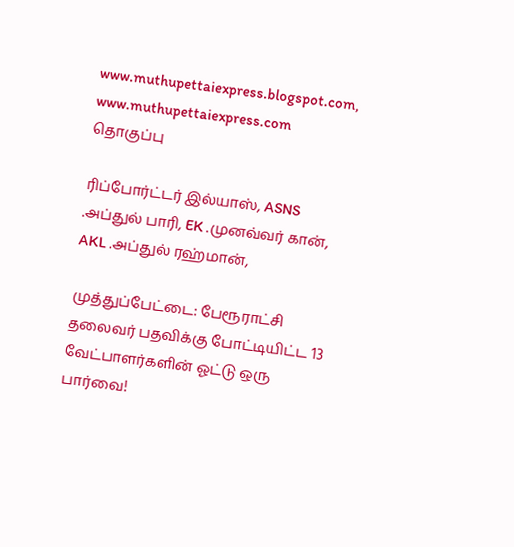www.muthupettaiexpress.blogspot.com, www.muthupettaiexpress.com
தொகுப்பு

ரிப்போர்ட்டர் இல்யாஸ், ASNS .அப்துல் பாரி, EK .முனவ்வர் கான், AKL .அப்துல் ரஹ்மான்,

முத்துப்பேட்டை: பேரூராட்சி தலைவர் பதவிக்கு போட்டியிட்ட 13 வேட்பாளர்களின் ஓட்டு ஒரு பார்வை!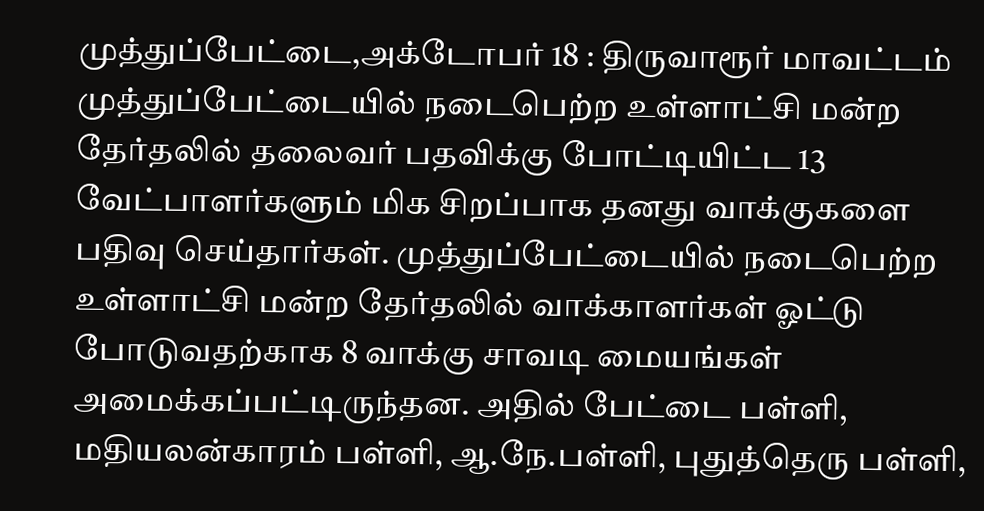முத்துப்பேட்டை,அக்டோபர் 18 : திருவாரூர் மாவட்டம் முத்துப்பேட்டையில் நடைபெற்ற உள்ளாட்சி மன்ற தேர்தலில் தலைவர் பதவிக்கு போட்டியிட்ட 13 வேட்பாளர்களும் மிக சிறப்பாக தனது வாக்குகளை பதிவு செய்தார்கள். முத்துப்பேட்டையில் நடைபெற்ற உள்ளாட்சி மன்ற தேர்தலில் வாக்காளர்கள் ஓட்டு போடுவதற்காக 8 வாக்கு சாவடி மையங்கள் அமைக்கப்பட்டிருந்தன. அதில் பேட்டை பள்ளி, மதியலன்காரம் பள்ளி, ஆ.நே.பள்ளி, புதுத்தெரு பள்ளி,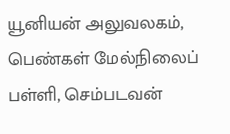யூனியன் அலுவலகம், பெண்கள் மேல்நிலைப் பள்ளி, செம்படவன்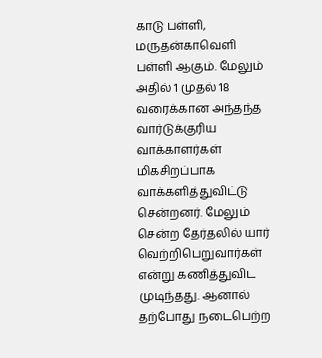காடு பள்ளி, மருதன்காவெளி பள்ளி ஆகும். மேலும் அதில் 1 முதல் 18 வரைக்கான அந்தந்த வார்டுக்குரிய வாக்காளர்கள் மிகசிறப்பாக வாக்களித்துவிட்டு சென்றனர். மேலும் சென்ற தேர்தலில் யார் வெற்றிபெறுவார்கள் என்று கணித்துவிட முடிந்தது. ஆனால் தற்போது நடைபெற்ற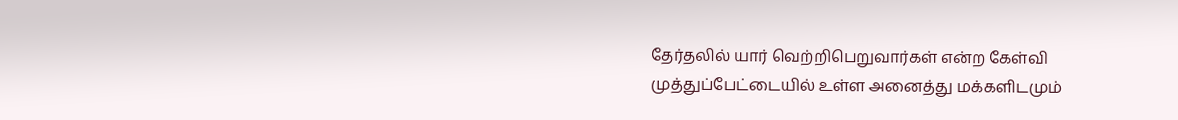தேர்தலில் யார் வெற்றிபெறுவார்கள் என்ற கேள்வி முத்துப்பேட்டையில் உள்ள அனைத்து மக்களிடமும்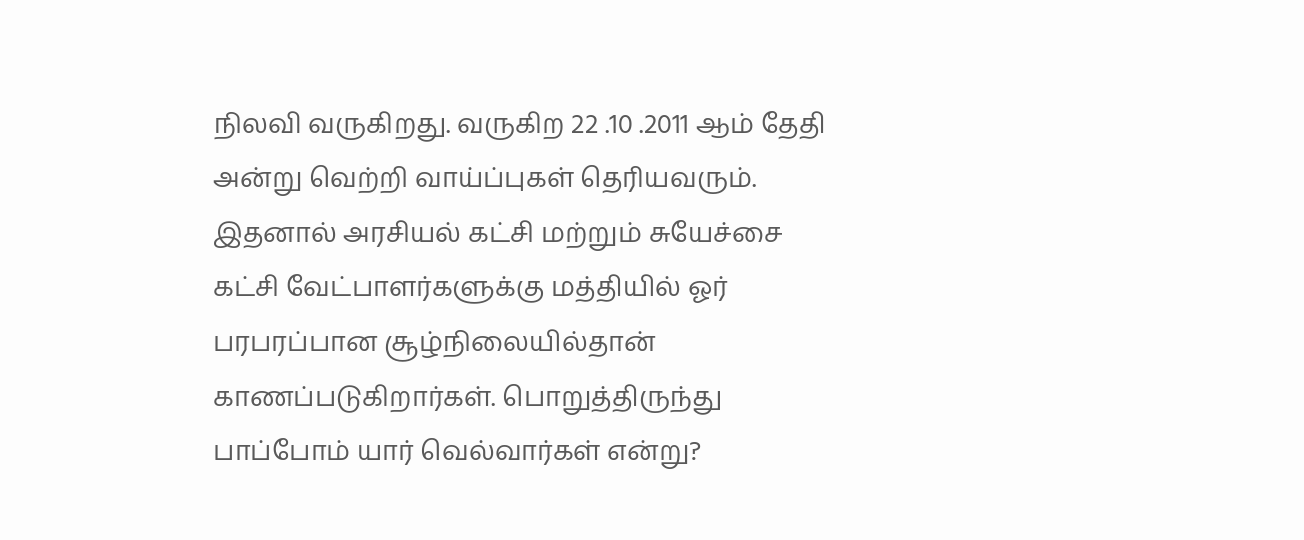நிலவி வருகிறது. வருகிற 22 .10 .2011 ஆம் தேதி அன்று வெற்றி வாய்ப்புகள் தெரியவரும். இதனால் அரசியல் கட்சி மற்றும் சுயேச்சை கட்சி வேட்பாளர்களுக்கு மத்தியில் ஓர் பரபரப்பான சூழ்நிலையில்தான் காணப்படுகிறார்கள். பொறுத்திருந்து பாப்போம் யார் வெல்வார்கள் என்று?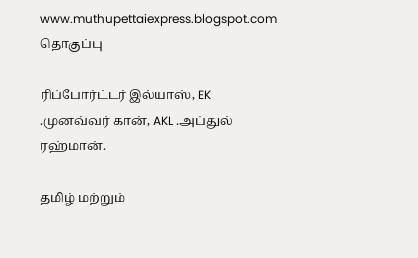www.muthupettaiexpress.blogspot.com
தொகுப்பு

ரிப்போர்ட்டர் இல்யாஸ், EK .முனவ்வர் கான், AKL .அப்துல் ரஹ்மான்.

தமிழ் மற்றும்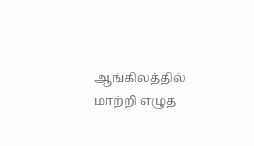ஆங்கிலத்தில் மாற்றி எழுத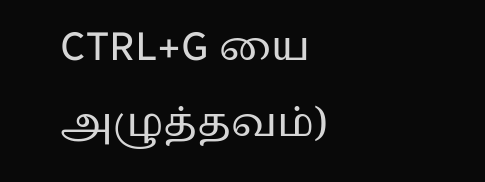CTRL+G யை அழுத்தவம்)